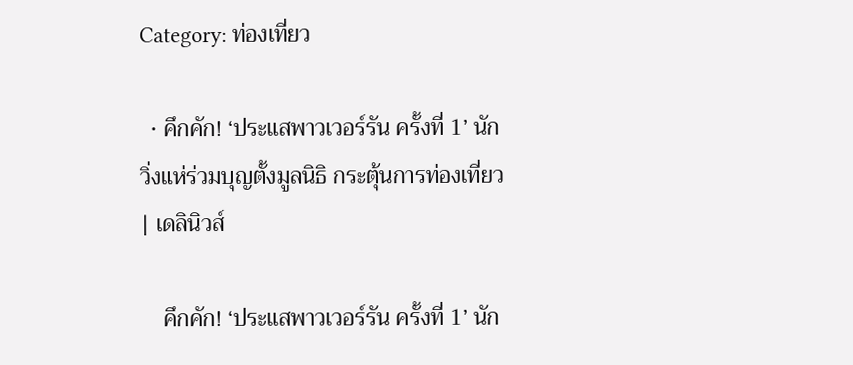Category: ท่องเที่ยว

  • คึกคัก! ‘ประแสพาวเวอร์รัน ครั้งที่ 1’ นักวิ่งแห่ร่วมบุญตั้งมูลนิธิ กระตุ้นการท่องเที่ยว | เดลินิวส์

    คึกคัก! ‘ประแสพาวเวอร์รัน ครั้งที่ 1’ นัก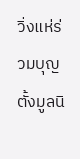วิ่งแห่ร่วมบุญตั้งมูลนิ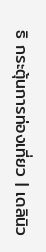ธิ กระตุ้นการท่องเที่ยว | เดลินิว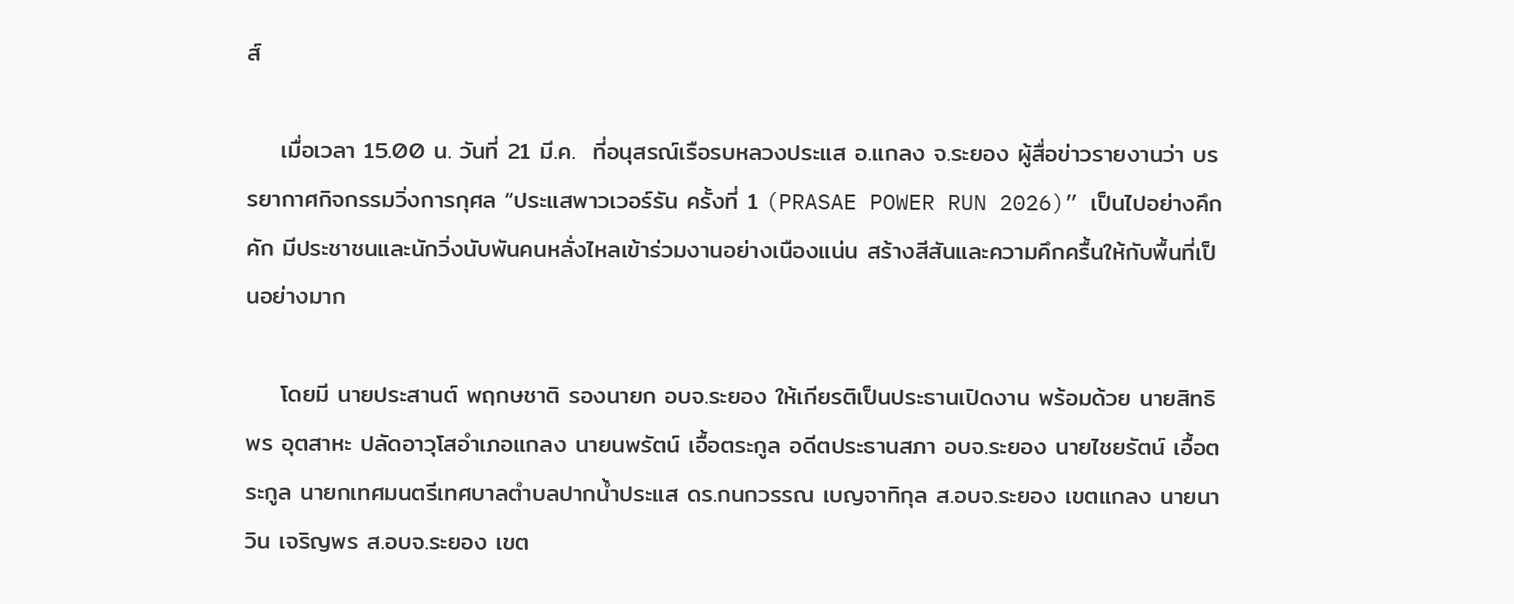ส์

    เมื่อเวลา 15.00 น. วันที่ 21 มี.ค.  ที่อนุสรณ์เรือรบหลวงประแส อ.แกลง จ.ระยอง ผู้สื่อข่าวรายงานว่า บรรยากาศกิจกรรมวิ่งการกุศล “ประแสพาวเวอร์รัน ครั้งที่ 1 (PRASAE POWER RUN 2026)” เป็นไปอย่างคึกคัก มีประชาชนและนักวิ่งนับพันคนหลั่งไหลเข้าร่วมงานอย่างเนืองแน่น สร้างสีสันและความคึกครื้นให้กับพื้นที่เป็นอย่างมาก

    โดยมี นายประสานต์ พฤกษชาติ รองนายก อบจ.ระยอง ให้เกียรติเป็นประธานเปิดงาน พร้อมด้วย นายสิทธิพร อุตสาหะ ปลัดอาวุโสอำเภอแกลง นายนพรัตน์ เอื้อตระกูล อดีตประธานสภา อบจ.ระยอง นายไชยรัตน์ เอื้อตระกูล นายกเทศมนตรีเทศบาลตำบลปากน้ำประแส ดร.กนกวรรณ เบญจาทิกุล ส.อบจ.ระยอง เขตแกลง นายนาวิน เจริญพร ส.อบจ.ระยอง เขต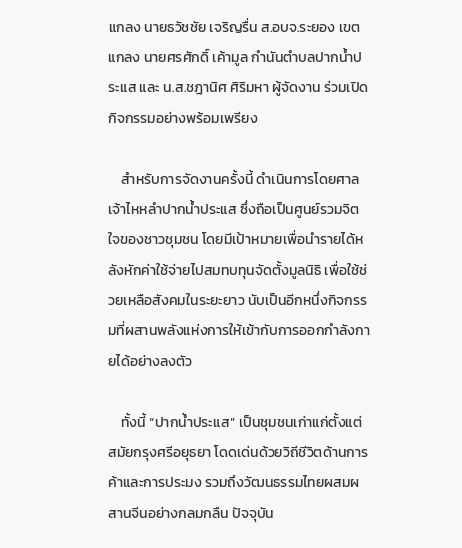แกลง นายธวัชชัย เจริญรื่น ส.อบจ.ระยอง เขตแกลง นายศรศักดิ์ เค้ามูล กำนันตำบลปากน้ำประแส และ น.ส.ชฎานิศ ศิริมหา ผู้จัดงาน ร่วมเปิดกิจกรรมอย่างพร้อมเพรียง

    สำหรับการจัดงานครั้งนี้ ดำเนินการโดยศาลเจ้าไหหลำปากน้ำประแส ซึ่งถือเป็นศูนย์รวมจิตใจของชาวชุมชน โดยมีเป้าหมายเพื่อนำรายได้หลังหักค่าใช้จ่ายไปสมทบทุนจัดตั้งมูลนิธิ เพื่อใช้ช่วยเหลือสังคมในระยะยาว นับเป็นอีกหนึ่งกิจกรรมที่ผสานพลังแห่งการให้เข้ากับการออกกำลังกายได้อย่างลงตัว

    ทั้งนี้ “ปากน้ำประแส” เป็นชุมชนเก่าแก่ตั้งแต่สมัยกรุงศรีอยุธยา โดดเด่นด้วยวิถีชีวิตด้านการค้าและการประมง รวมถึงวัฒนธรรมไทยผสมผสานจีนอย่างกลมกลืน ปัจจุบัน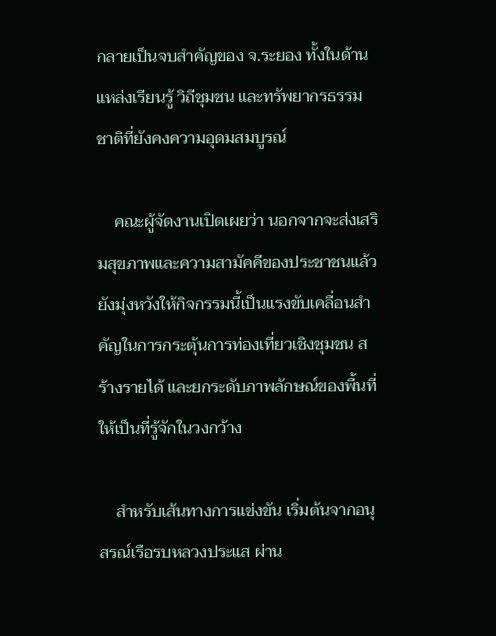กลายเป็นจบสำคัญของ จ.ระยอง ทั้งในด้านแหล่งเรียนรู้ วิถีชุมชน และทรัพยากรธรรมชาติที่ยังคงความอุดมสมบูรณ์

    คณะผู้จัดงานเปิดเผยว่า นอกจากจะส่งเสริมสุขภาพและความสามัคคีของประชาชนแล้ว ยังมุ่งหวังให้กิจกรรมนี้เป็นแรงขับเคลื่อนสำคัญในการกระตุ้นการท่องเที่ยวเชิงชุมชน สร้างรายได้ และยกระดับภาพลักษณ์ของพื้นที่ให้เป็นที่รู้จักในวงกว้าง

    สำหรับเส้นทางการแข่งขัน เริ่มต้นจากอนุสรณ์เรือรบหลวงประแส ผ่าน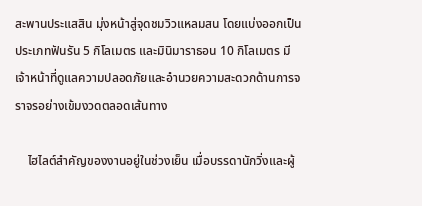สะพานประแสสิน มุ่งหน้าสู่จุดชมวิวแหลมสน โดยแบ่งออกเป็นประเภทฟันรัน 5 กิโลเมตร และมินิมาราธอน 10 กิโลเมตร มีเจ้าหน้าที่ดูแลความปลอดภัยและอำนวยความสะดวกด้านการจราจรอย่างเข้มงวดตลอดเส้นทาง

    ไฮไลต์สำคัญของงานอยู่ในช่วงเย็น เมื่อบรรดานักวิ่งและผู้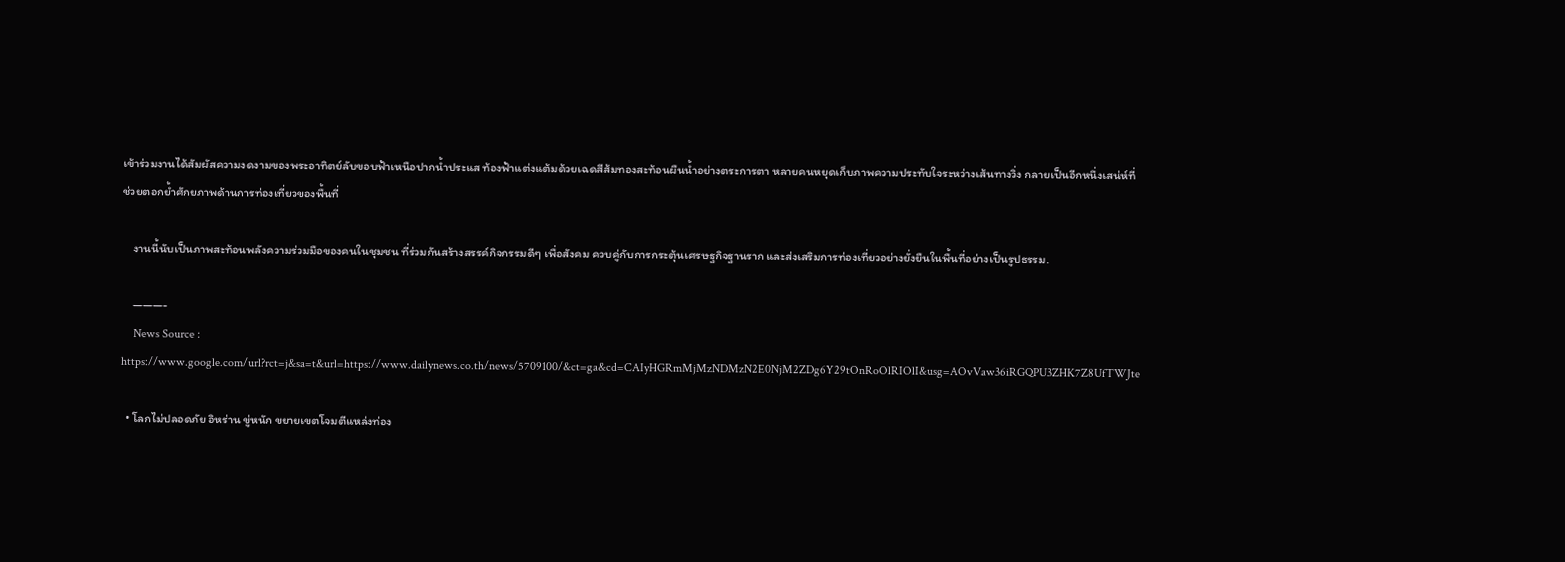เข้าร่วมงานได้สัมผัสความงดงามของพระอาทิตย์ลับขอบฟ้าเหนือปากน้ำประแส ท้องฟ้าแต่งแต้มด้วยเฉดสีส้มทองสะท้อนผืนน้ำอย่างตระการตา หลายคนหยุดเก็บภาพความประทับใจระหว่างเส้นทางวิ่ง กลายเป็นอีกหนึ่งเสน่ห์ที่ช่วยตอกย้ำศักยภาพด้านการท่องเที่ยวของพื้นที่

    งานนี้นับเป็นภาพสะท้อนพลังความร่วมมือของคนในชุมชน ที่ร่วมกันสร้างสรรค์กิจกรรมดีๆ เพื่อสังคม ควบคู่กับการกระตุ้นเศรษฐกิจฐานราก และส่งเสริมการท่องเที่ยวอย่างยั่งยืนในพื้นที่อย่างเป็นรูปธรรม.

    ———-
    News Source : https://www.google.com/url?rct=j&sa=t&url=https://www.dailynews.co.th/news/5709100/&ct=ga&cd=CAIyHGRmMjMzNDMzN2E0NjM2ZDg6Y29tOnRoOlRIOlI&usg=AOvVaw36iRGQPU3ZHK7Z8UfTWJte

  • โลกไม่ปลอดภัย อิหร่าน ขู่หนัก ขยายเขตโจมตีแหล่งท่อง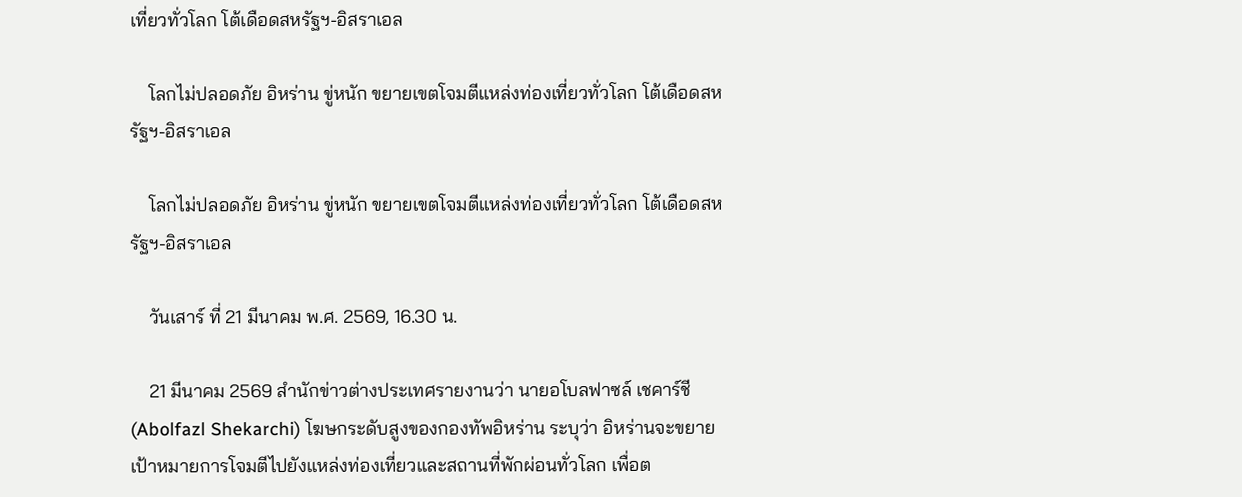เที่ยวทั่วโลก โต้เดือดสหรัฐฯ-อิสราเอล

    โลกไม่ปลอดภัย อิหร่าน ขู่หนัก ขยายเขตโจมตีแหล่งท่องเที่ยวทั่วโลก โต้เดือดสหรัฐฯ-อิสราเอล

    โลกไม่ปลอดภัย อิหร่าน ขู่หนัก ขยายเขตโจมตีแหล่งท่องเที่ยวทั่วโลก โต้เดือดสหรัฐฯ-อิสราเอล

    วันเสาร์ ที่ 21 มีนาคม พ.ศ. 2569, 16.30 น.

    21 มีนาคม 2569 สำนักข่าวต่างประเทศรายงานว่า นายอโบลฟาซล์ เชคาร์ชี (Abolfazl Shekarchi) โฆษกระดับสูงของกองทัพอิหร่าน ระบุว่า อิหร่านจะขยายเป้าหมายการโจมตีไปยังแหล่งท่องเที่ยวและสถานที่พักผ่อนทั่วโลก เพื่อต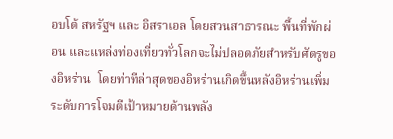อบโต้ สหรัฐฯ และ อิสราเอล โดยสวนสาธารณะ พื้นที่พักผ่อน และแหล่งท่องเที่ยวทั่วโลกจะไม่ปลอดภัยสำหรับศัตรูของอิหร่าน  โดยท่าทีล่าสุดของอิหร่านเกิดขึ้นหลังอิหร่านเพิ่มระดับการโจมตีเป้าหมายด้านพลัง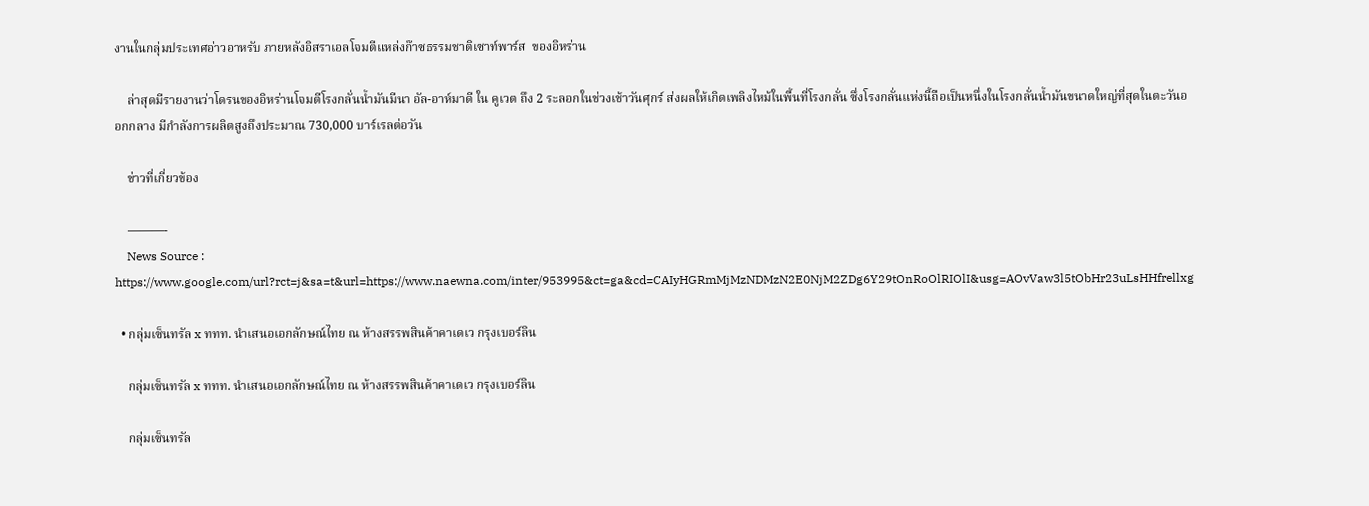งานในกลุ่มประเทศอ่าวอาหรับ ภายหลังอิสราเอลโจมตีแหล่งก๊าซธรรมชาติเซาท์พาร์ส  ของอิหร่าน

    ล่าสุดมีรายงานว่าโดรนของอิหร่านโจมตีโรงกลั่นน้ำมันมีนา อัล-อาห์มาดี ใน คูเวต ถึง 2 ระลอกในช่วงเช้าวันศุกร์ ส่งผลให้เกิดเพลิงไหม้ในพื้นที่โรงกลั่น ซึ่งโรงกลั่นแห่งนี้ถือเป็นหนึ่งในโรงกลั่นน้ำมันขนาดใหญ่ที่สุดในตะวันออกกลาง มีกำลังการผลิตสูงถึงประมาณ 730,000 บาร์เรลต่อวัน

    ข่าวที่เกี่ยวข้อง

    ———-
    News Source : https://www.google.com/url?rct=j&sa=t&url=https://www.naewna.com/inter/953995&ct=ga&cd=CAIyHGRmMjMzNDMzN2E0NjM2ZDg6Y29tOnRoOlRIOlI&usg=AOvVaw3l5tObHr23uLsHHfrellxg

  • กลุ่มเซ็นทรัล x ททท. นำเสนอเอกลักษณ์ไทย ณ ห้างสรรพสินค้าคาเดเว กรุงเบอร์ลิน

    กลุ่มเซ็นทรัล x ททท. นำเสนอเอกลักษณ์ไทย ณ ห้างสรรพสินค้าคาเดเว กรุงเบอร์ลิน

    กลุ่มเซ็นทรัล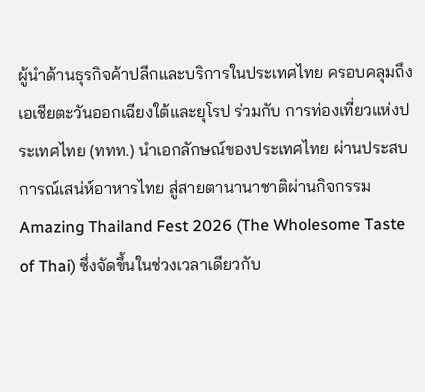ผู้นำด้านธุรกิจค้าปลีกและบริการในประเทศไทย ครอบคลุมถึงเอเชียตะวันออกเฉียงใต้และยุโรป ร่วมกับ การท่องเที่ยวแห่งประเทศไทย (ททท.) นำเอกลักษณ์ของประเทศไทย ผ่านประสบการณ์เสน่ห์อาหารไทย สู่สายตานานาชาติผ่านกิจกรรม Amazing Thailand Fest 2026 (The Wholesome Taste of Thai) ซึ่งจัดขึ้นในช่วงเวลาเดียวกับ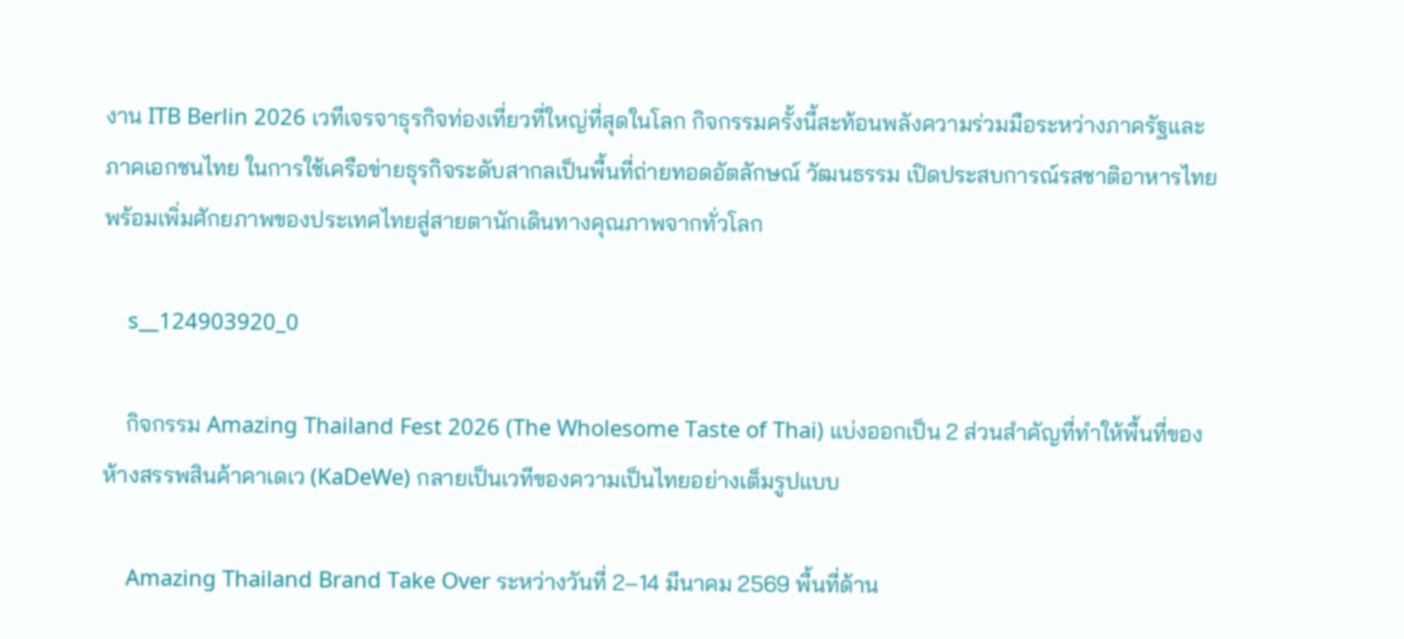งาน ITB Berlin 2026 เวทีเจรจาธุรกิจท่องเที่ยวที่ใหญ่ที่สุดในโลก กิจกรรมครั้งนี้สะท้อนพลังความร่วมมือระหว่างภาครัฐและภาคเอกชนไทย ในการใช้เครือข่ายธุรกิจระดับสากลเป็นพื้นที่ถ่ายทอดอัตลักษณ์ วัฒนธรรม เปิดประสบการณ์รสชาติอาหารไทย พร้อมเพิ่มศักยภาพของประเทศไทยสู่สายตานักเดินทางคุณภาพจากทั่วโลก

    s__124903920_0

    กิจกรรม Amazing Thailand Fest 2026 (The Wholesome Taste of Thai) แบ่งออกเป็น 2 ส่วนสำคัญที่ทำให้พื้นที่ของ ห้างสรรพสินค้าคาเดเว (KaDeWe) กลายเป็นเวทีของความเป็นไทยอย่างเต็มรูปแบบ

    Amazing Thailand Brand Take Over ระหว่างวันที่ 2–14 มีนาคม 2569 พื้นที่ด้าน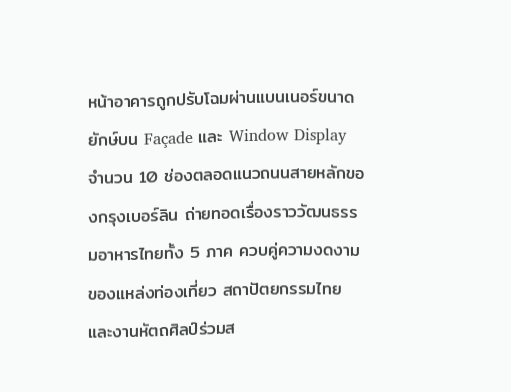หน้าอาคารถูกปรับโฉมผ่านแบนเนอร์ขนาดยักษ์บน Façade และ Window Display จำนวน 10 ช่องตลอดแนวถนนสายหลักของกรุงเบอร์ลิน ถ่ายทอดเรื่องราววัฒนธรรมอาหารไทยทั้ง 5 ภาค ควบคู่ความงดงามของแหล่งท่องเที่ยว สถาปัตยกรรมไทย และงานหัตถศิลป์ร่วมส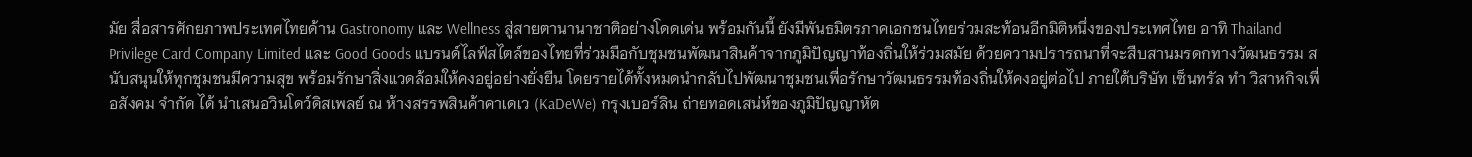มัย สื่อสารศักยภาพประเทศไทยด้าน Gastronomy และ Wellness สู่สายตานานาชาติอย่างโดดเด่น พร้อมกันนี้ ยังมีพันธมิตรภาคเอกชนไทยร่วมสะท้อนอีกมิติหนึ่งของประเทศไทย อาทิ Thailand Privilege Card Company Limited และ Good Goods แบรนด์ไลฟ์สไตล์ของไทยที่ร่วมมือกับชุมชนพัฒนาสินค้าจากภูมิปัญญาท้องถิ่นให้ร่วมสมัย ด้วยความปรารถนาที่จะสืบสานมรดกทางวัฒนธรรม สนับสนุนให้ทุกชุมชนมีความสุข พร้อมรักษาสิ่งแวดล้อมให้คงอยู่อย่างยั่งยืน โดยรายได้ทั้งหมดนำกลับไปพัฒนาชุมชนเพื่อรักษาวัฒนธรรมท้องถิ่นให้คงอยู่ต่อไป ภายใต้บริษัท เซ็นทรัล ทำ วิสาหกิจเพื่อสังคม จำกัด ได้ นำเสนอวินโดว์ดิสเพลย์ ณ ห้างสรรพสินค้าคาเดเว (KaDeWe) กรุงเบอร์ลิน ถ่ายทอดเสน่ห์ของภูมิปัญญาหัต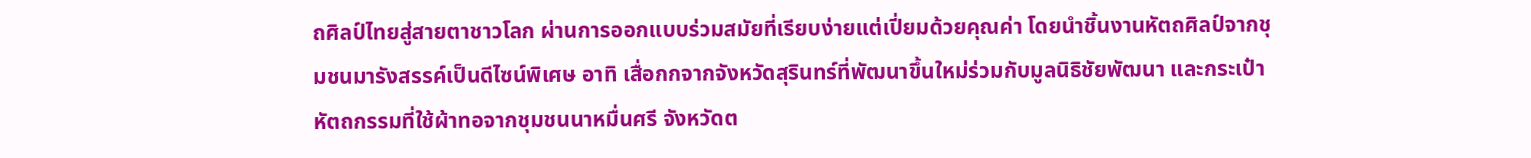ถศิลป์ไทยสู่สายตาชาวโลก ผ่านการออกแบบร่วมสมัยที่เรียบง่ายแต่เปี่ยมด้วยคุณค่า โดยนำชิ้นงานหัตถศิลป์จากชุมชนมารังสรรค์เป็นดีไซน์พิเศษ อาทิ เสื่อกกจากจังหวัดสุรินทร์ที่พัฒนาขึ้นใหม่ร่วมกับมูลนิธิชัยพัฒนา และกระเป๋าหัตถกรรมที่ใช้ผ้าทอจากชุมชนนาหมื่นศรี จังหวัดต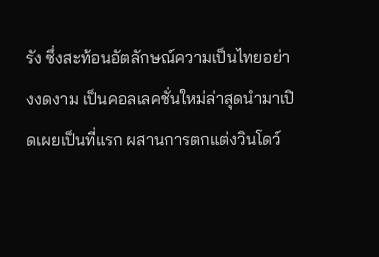รัง ซึ่งสะท้อนอัตลักษณ์ความเป็นไทยอย่างงดงาม เป็นคอลเลคชั่นใหม่ล่าสุดนำมาเปิดเผยเป็นที่แรก ผสานการตกแต่งวินโดว์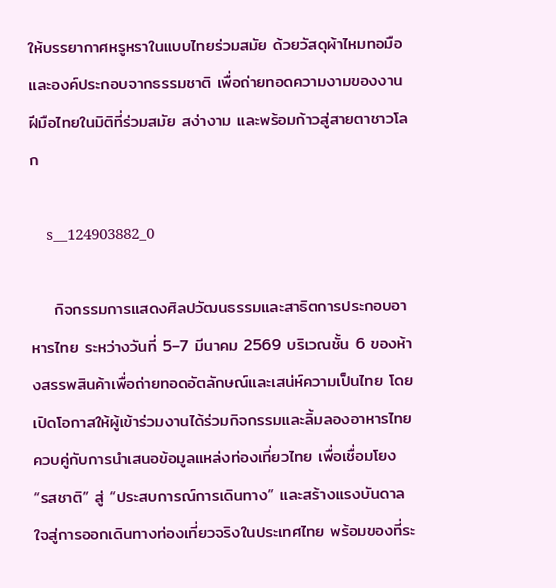ให้บรรยากาศหรูหราในแบบไทยร่วมสมัย ด้วยวัสดุผ้าไหมทอมือและองค์ประกอบจากธรรมชาติ เพื่อถ่ายทอดความงามของงานฝีมือไทยในมิติที่ร่วมสมัย สง่างาม และพร้อมก้าวสู่สายตาชาวโลก

    s__124903882_0

    กิจกรรมการแสดงศิลปวัฒนธรรมและสาธิตการประกอบอาหารไทย ระหว่างวันที่ 5–7 มีนาคม 2569 บริเวณชั้น 6 ของห้างสรรพสินค้าเพื่อถ่ายทอดอัตลักษณ์และเสน่ห์ความเป็นไทย โดยเปิดโอกาสให้ผู้เข้าร่วมงานได้ร่วมกิจกรรมและลิ้มลองอาหารไทย ควบคู่กับการนำเสนอข้อมูลแหล่งท่องเที่ยวไทย เพื่อเชื่อมโยง “รสชาติ” สู่ “ประสบการณ์การเดินทาง” และสร้างแรงบันดาลใจสู่การออกเดินทางท่องเที่ยวจริงในประเทศไทย พร้อมของที่ระ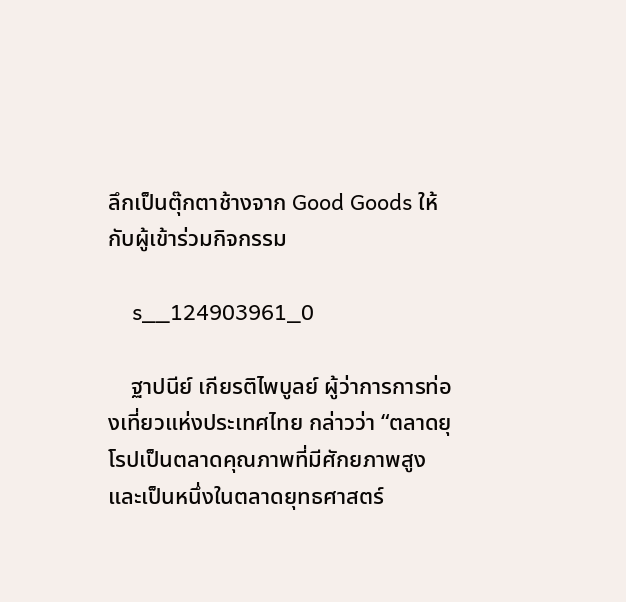ลึกเป็นตุ๊กตาช้างจาก Good Goods ให้กับผู้เข้าร่วมกิจกรรม

    s__124903961_0

    ฐาปนีย์ เกียรติไพบูลย์ ผู้ว่าการการท่องเที่ยวแห่งประเทศไทย กล่าวว่า “ตลาดยุโรปเป็นตลาดคุณภาพที่มีศักยภาพสูง และเป็นหนึ่งในตลาดยุทธศาสตร์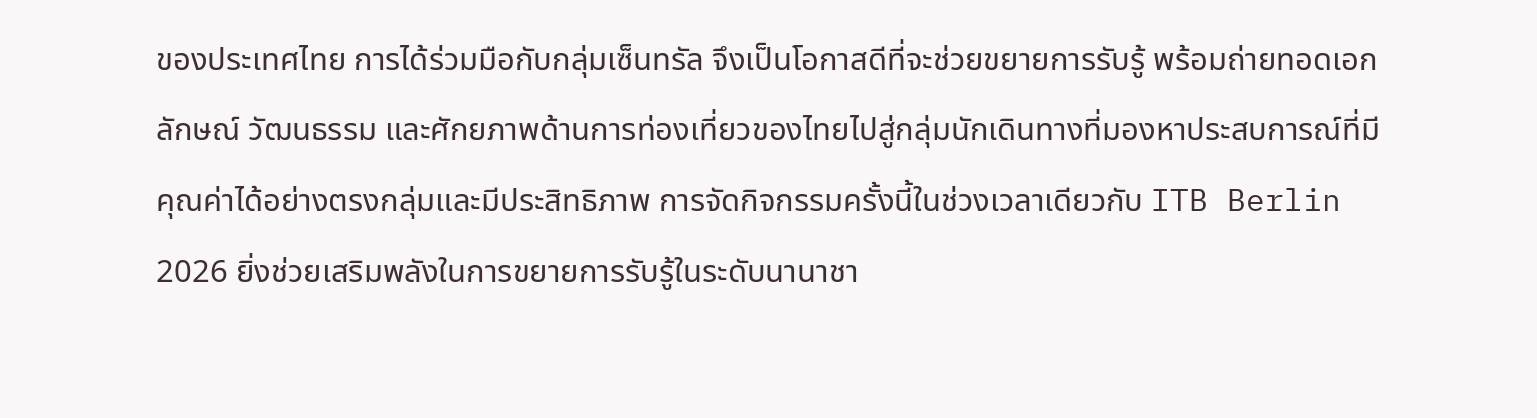ของประเทศไทย การได้ร่วมมือกับกลุ่มเซ็นทรัล จึงเป็นโอกาสดีที่จะช่วยขยายการรับรู้ พร้อมถ่ายทอดเอกลักษณ์ วัฒนธรรม และศักยภาพด้านการท่องเที่ยวของไทยไปสู่กลุ่มนักเดินทางที่มองหาประสบการณ์ที่มีคุณค่าได้อย่างตรงกลุ่มและมีประสิทธิภาพ การจัดกิจกรรมครั้งนี้ในช่วงเวลาเดียวกับ ITB Berlin 2026 ยิ่งช่วยเสริมพลังในการขยายการรับรู้ในระดับนานาชา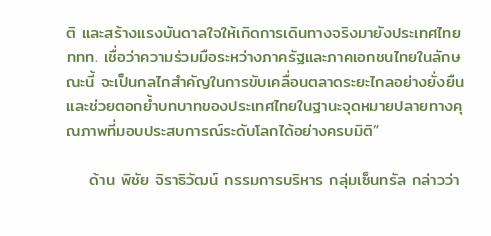ติ และสร้างแรงบันดาลใจให้เกิดการเดินทางจริงมายังประเทศไทย ททท. เชื่อว่าความร่วมมือระหว่างภาครัฐและภาคเอกชนไทยในลักษณะนี้ จะเป็นกลไกสำคัญในการขับเคลื่อนตลาดระยะไกลอย่างยั่งยืน และช่วยตอกย้ำบทบาทของประเทศไทยในฐานะจุดหมายปลายทางคุณภาพที่มอบประสบการณ์ระดับโลกได้อย่างครบมิติ”

    ด้าน พิชัย จิราธิวัฒน์ กรรมการบริหาร กลุ่มเซ็นทรัล กล่าวว่า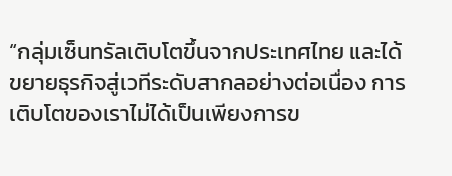“กลุ่มเซ็นทรัลเติบโตขึ้นจากประเทศไทย และได้ขยายธุรกิจสู่เวทีระดับสากลอย่างต่อเนื่อง การเติบโตของเราไม่ได้เป็นเพียงการข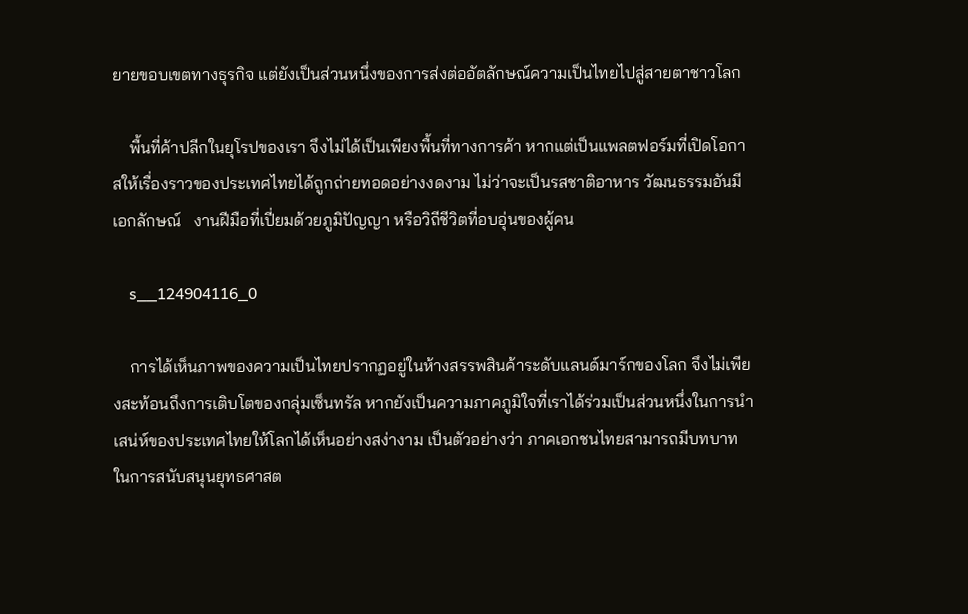ยายขอบเขตทางธุรกิจ แต่ยังเป็นส่วนหนึ่งของการส่งต่ออัตลักษณ์ความเป็นไทยไปสู่สายตาชาวโลก

    พื้นที่ค้าปลีกในยุโรปของเรา จึงไม่ได้เป็นเพียงพื้นที่ทางการค้า หากแต่เป็นแพลตฟอร์มที่เปิดโอกาสให้เรื่องราวของประเทศไทยได้ถูกถ่ายทอดอย่างงดงาม ไม่ว่าจะเป็นรสชาติอาหาร วัฒนธรรมอันมีเอกลักษณ์   งานฝีมือที่เปี่ยมด้วยภูมิปัญญา หรือวิถีชีวิตที่อบอุ่นของผู้คน

    s__124904116_0

    การได้เห็นภาพของความเป็นไทยปรากฏอยู่ในห้างสรรพสินค้าระดับแลนด์มาร์กของโลก จึงไม่เพียงสะท้อนถึงการเติบโตของกลุ่มเซ็นทรัล หากยังเป็นความภาคภูมิใจที่เราได้ร่วมเป็นส่วนหนึ่งในการนำเสน่ห์ของประเทศไทยให้โลกได้เห็นอย่างสง่างาม เป็นตัวอย่างว่า ภาคเอกชนไทยสามารถมีบทบาทในการสนับสนุนยุทธศาสต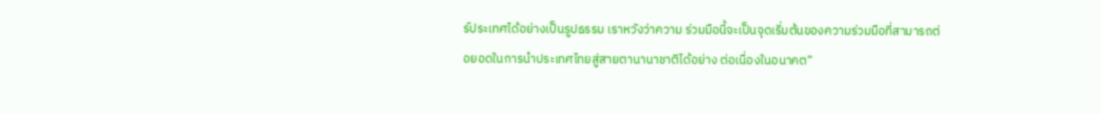ร์ประเทศได้อย่างเป็นรูปธรรม เราหวังว่าความ ร่วมมือนี้จะเป็นจุดเริ่มต้นของความร่วมมือที่สามารถต่อยอดในการนำประเทศไทยสู่สายตานานาชาติได้อย่าง ต่อเนื่องในอนาคต”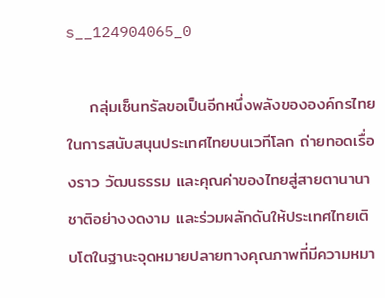s__124904065_0

    กลุ่มเซ็นทรัลขอเป็นอีกหนึ่งพลังขององค์กรไทยในการสนับสนุนประเทศไทยบนเวทีโลก ถ่ายทอดเรื่องราว วัฒนธรรม และคุณค่าของไทยสู่สายตานานาชาติอย่างงดงาม และร่วมผลักดันให้ประเทศไทยเติบโตในฐานะจุดหมายปลายทางคุณภาพที่มีความหมา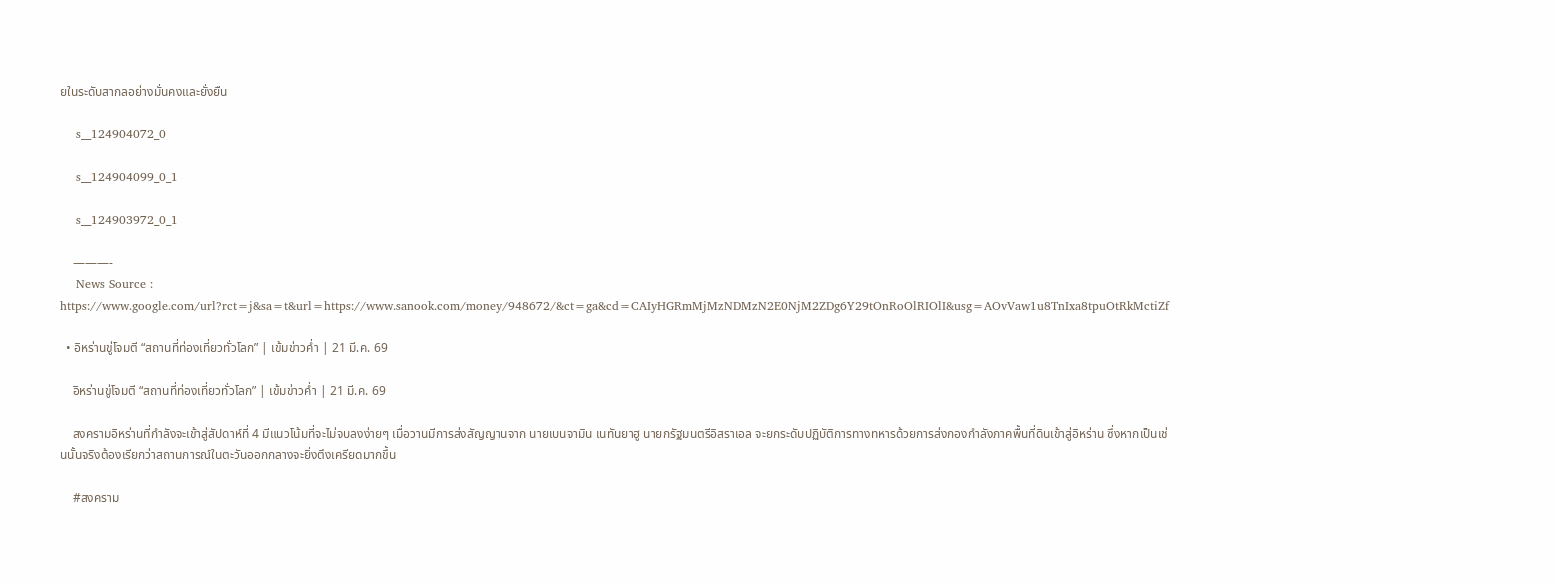ยในระดับสากลอย่างมั่นคงและยั่งยืน

    s__124904072_0

    s__124904099_0_1

    s__124903972_0_1

    ———-
    News Source : https://www.google.com/url?rct=j&sa=t&url=https://www.sanook.com/money/948672/&ct=ga&cd=CAIyHGRmMjMzNDMzN2E0NjM2ZDg6Y29tOnRoOlRIOlI&usg=AOvVaw1u8TnIxa8tpuOtRkMctiZf

  • อิหร่านขู่โจมตี “สถานที่ท่องเที่ยวทั่วโลก” | เข้มข่าวค่ำ | 21 มี.ค. 69

    อิหร่านขู่โจมตี “สถานที่ท่องเที่ยวทั่วโลก” | เข้มข่าวค่ำ | 21 มี.ค. 69

    สงครามอิหร่านที่กำลังจะเข้าสู่สัปดาห์ที่ 4 มีแนวโน้มที่จะไม่จบลงง่ายๆ เมื่อวานมีการส่งสัญญานจาก นายเบนจามิน เนทันยาฮู นายกรัฐมนตรีอิสราเอล จะยกระดับปฏิบัติการทางทหารด้วยการส่งกองกำลังภาคพื้นที่ดินเข้าสู่อิหร่าน ซึ่งหากเป็นเช่นนั้นจริงต้องเรียกว่าสถานการณ์ในตะวันออกกลางจะยิ่งตึงเครียดมากขึ้น

    #สงคราม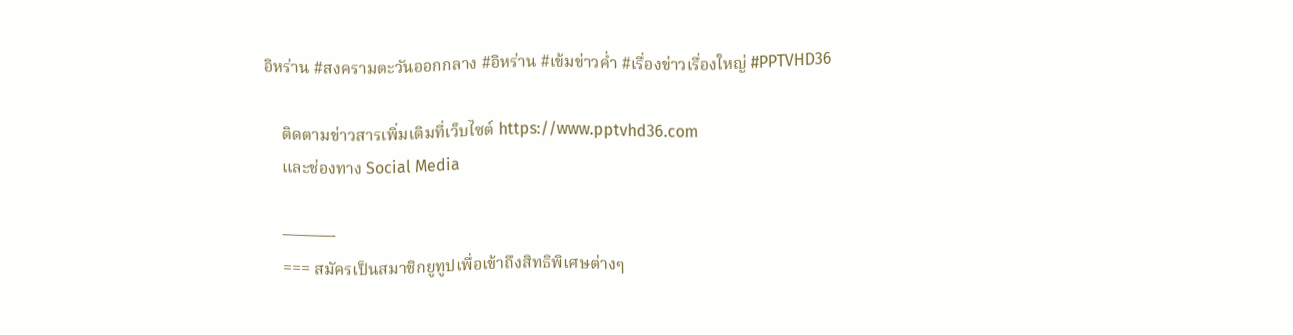อิหร่าน #สงครามตะวันออกกลาง #อิหร่าน #เข้มข่าวค่ำ #เรื่องข่าวเรื่องใหญ่ #PPTVHD36

    ติดตามข่าวสารเพิ่มเติมที่เว็บไซต์ https://www.pptvhd36.com
    และช่องทาง Social Media

    ———-
    === สมัครเป็นสมาชิกยูทูปเพื่อเข้าถึงสิทธิพิเศษต่างๆ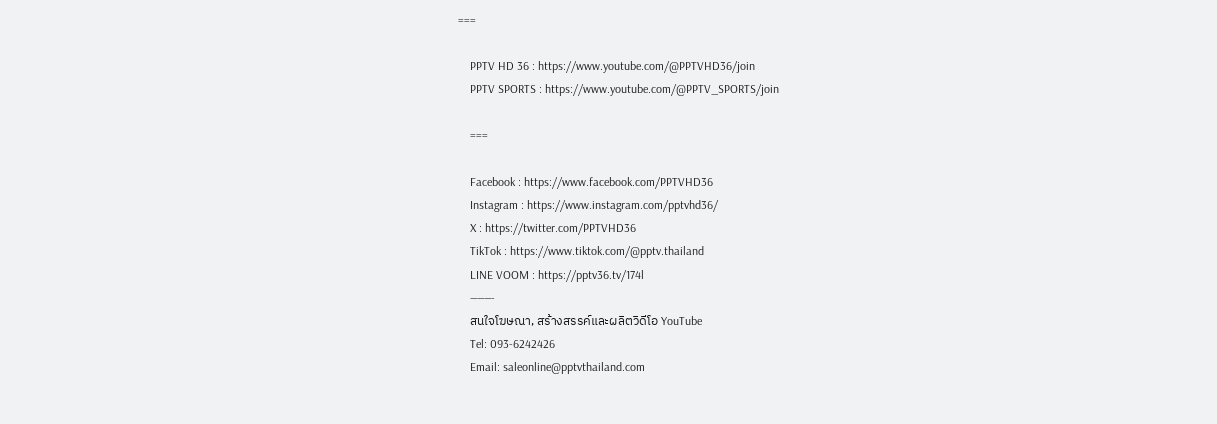===

    PPTV HD 36 : https://www.youtube.com/@PPTVHD36/join
    PPTV SPORTS : https://www.youtube.com/@PPTV_SPORTS/join

    ===

    Facebook : https://www.facebook.com/PPTVHD36
    Instagram : https://www.instagram.com/pptvhd36/
    X : https://twitter.com/PPTVHD36
    TikTok : https://www.tiktok.com/@pptv.thailand
    LINE VOOM : https://pptv36.tv/174l
    ———-
    สนใจโฆษณา, สร้างสรรค์และผลิตวิดีโอ YouTube
    Tel: 093-6242426
    Email: saleonline@pptvthailand.com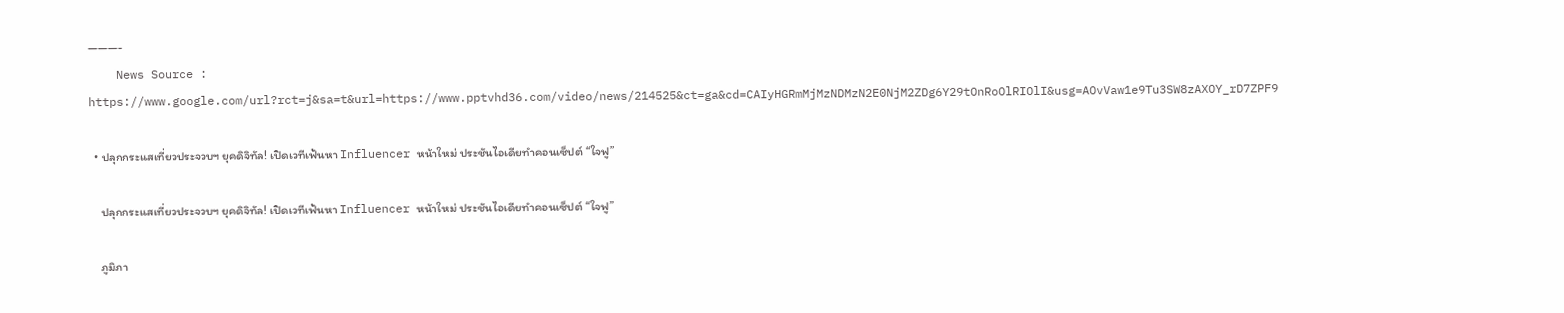———-
    News Source : https://www.google.com/url?rct=j&sa=t&url=https://www.pptvhd36.com/video/news/214525&ct=ga&cd=CAIyHGRmMjMzNDMzN2E0NjM2ZDg6Y29tOnRoOlRIOlI&usg=AOvVaw1e9Tu3SW8zAXOY_rD7ZPF9

  • ปลุกกระแสเที่ยวประจวบฯ ยุคดิจิทัล! เปิดเวทีเฟ้นหา Influencer หน้าใหม่ ประชันไอเดียทำคอนเซ็ปต์ “ใจฟู”

    ปลุกกระแสเที่ยวประจวบฯ ยุคดิจิทัล! เปิดเวทีเฟ้นหา Influencer หน้าใหม่ ประชันไอเดียทำคอนเซ็ปต์ “ใจฟู”

    ภูมิภา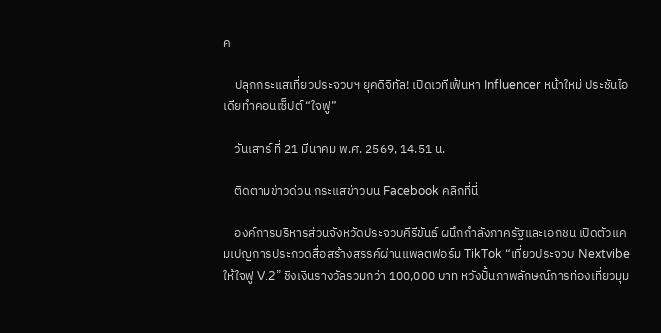ค

    ปลุกกระแสเที่ยวประจวบฯ ยุคดิจิทัล! เปิดเวทีเฟ้นหา Influencer หน้าใหม่ ประชันไอเดียทำคอนเซ็ปต์ “ใจฟู”

    วันเสาร์ ที่ 21 มีนาคม พ.ศ. 2569, 14.51 น.

    ติดตามข่าวด่วน กระแสข่าวบน Facebook คลิกที่นี่

    องค์การบริหารส่วนจังหวัดประจวบคีรีขันธ์ ผนึกกำลังภาครัฐและเอกชน เปิดตัวแคมเปญการประกวดสื่อสร้างสรรค์ผ่านแพลตฟอร์ม TikTok “เที่ยวประจวบ Nextvibe ให้ใจฟู V.2” ชิงเงินรางวัลรวมกว่า 100,000 บาท หวังปั้นภาพลักษณ์การท่องเที่ยวมุม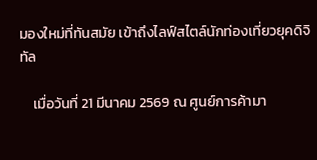มองใหม่ที่ทันสมัย เข้าถึงไลฟ์สไตล์นักท่องเที่ยวยุคดิจิทัล

    เมื่อวันที่ 21 มีนาคม 2569 ณ ศูนย์การค้ามา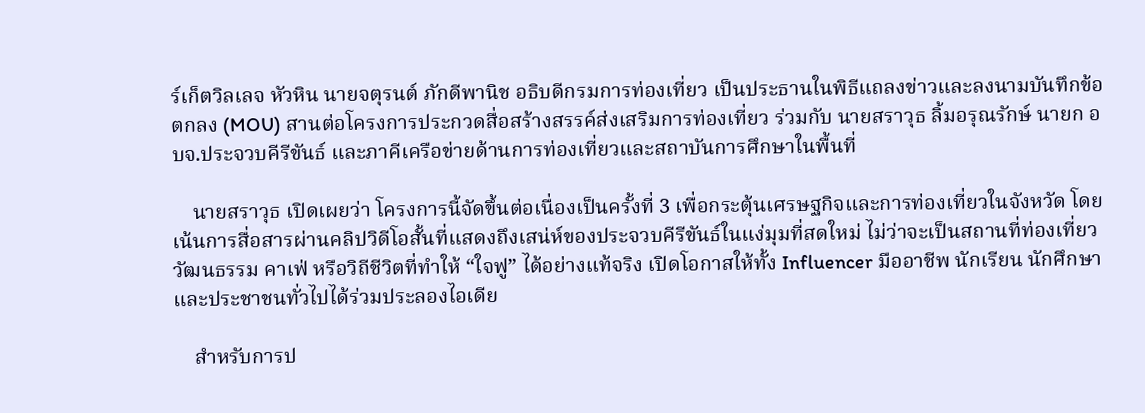ร์เก็ตวิลเลจ หัวหิน นายจตุรนต์ ภักดีพานิช อธิบดีกรมการท่องเที่ยว เป็นประธานในพิธีแถลงข่าวและลงนามบันทึกข้อตกลง (MOU) สานต่อโครงการประกวดสื่อสร้างสรรค์ส่งเสริมการท่องเที่ยว ร่วมกับ นายสราวุธ ลิ้มอรุณรักษ์ นายก อบจ.ประจวบคีรีขันธ์ และภาคีเครือข่ายด้านการท่องเที่ยวและสถาบันการศึกษาในพื้นที่

    นายสราวุธ เปิดเผยว่า โครงการนี้จัดขึ้นต่อเนื่องเป็นครั้งที่ 3 เพื่อกระตุ้นเศรษฐกิจและการท่องเที่ยวในจังหวัด โดยเน้นการสื่อสารผ่านคลิปวิดีโอสั้นที่แสดงถึงเสน่ห์ของประจวบคีรีขันธ์ในแง่มุมที่สดใหม่ ไม่ว่าจะเป็นสถานที่ท่องเที่ยว วัฒนธรรม คาเฟ่ หรือวิถีชีวิตที่ทำให้ “ใจฟู” ได้อย่างแท้จริง เปิดโอกาสให้ทั้ง Influencer มืออาชีพ นักเรียน นักศึกษา และประชาชนทั่วไปได้ร่วมประลองไอเดีย

    สำหรับการป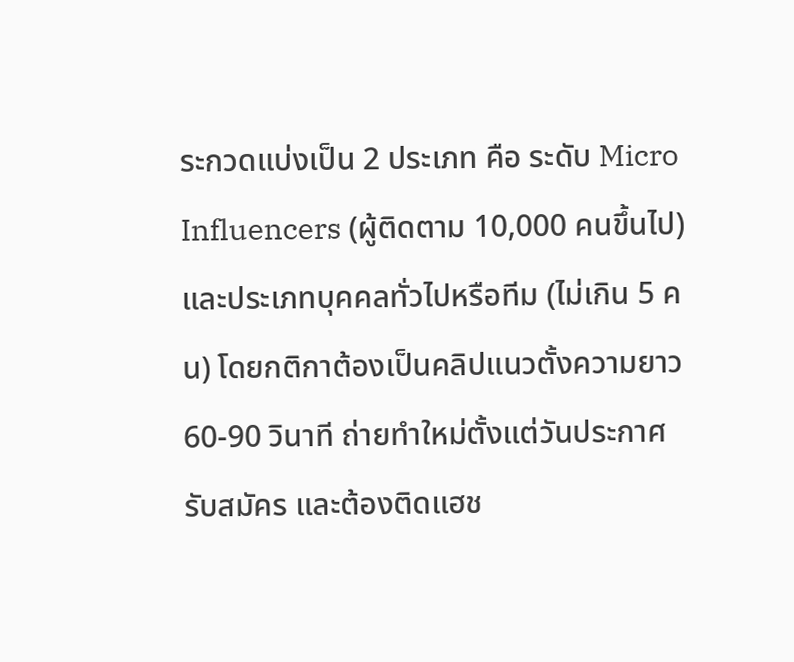ระกวดแบ่งเป็น 2 ประเภท คือ ระดับ Micro Influencers (ผู้ติดตาม 10,000 คนขึ้นไป) และประเภทบุคคลทั่วไปหรือทีม (ไม่เกิน 5 คน) โดยกติกาต้องเป็นคลิปแนวตั้งความยาว 60-90 วินาที ถ่ายทำใหม่ตั้งแต่วันประกาศรับสมัคร และต้องติดแฮช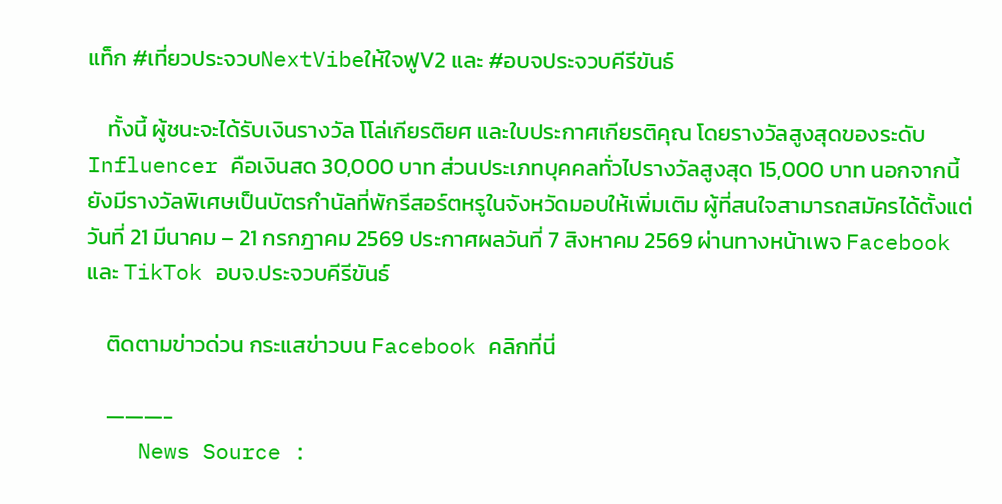แท็ก #เที่ยวประจวบNextVibeให้ใจฟูV2 และ #อบจประจวบคีรีขันธ์

    ทั้งนี้ ผู้ชนะจะได้รับเงินรางวัล โโล่เกียรติยศ และใบประกาศเกียรติคุณ โดยรางวัลสูงสุดของระดับ Influencer คือเงินสด 30,000 บาท ส่วนประเภทบุคคลทั่วไปรางวัลสูงสุด 15,000 บาท นอกจากนี้ยังมีรางวัลพิเศษเป็นบัตรกำนัลที่พักรีสอร์ตหรูในจังหวัดมอบให้เพิ่มเติม ผู้ที่สนใจสามารถสมัครได้ตั้งแต่วันที่ 21 มีนาคม – 21 กรกฎาคม 2569 ประกาศผลวันที่ 7 สิงหาคม 2569 ผ่านทางหน้าเพจ Facebook และ TikTok อบจ.ประจวบคีรีขันธ์

    ติดตามข่าวด่วน กระแสข่าวบน Facebook คลิกที่นี่

    ———-
    News Source :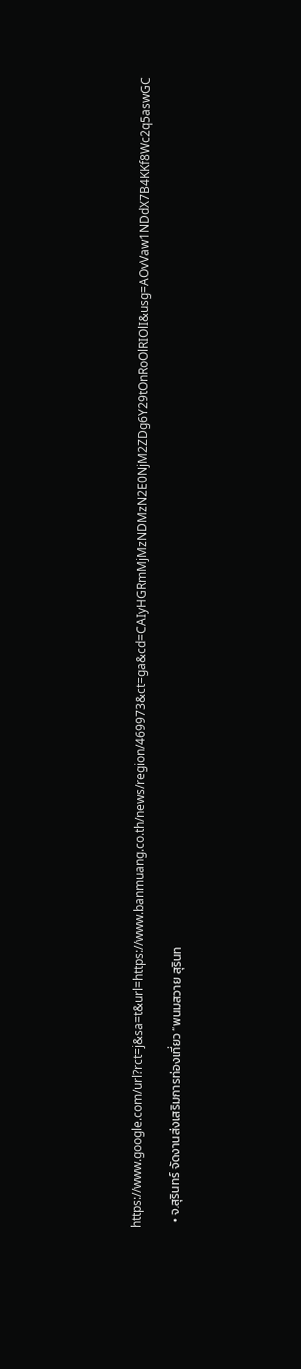https://www.google.com/url?rct=j&sa=t&url=https://www.banmuang.co.th/news/region/469973&ct=ga&cd=CAIyHGRmMjMzNDMzN2E0NjM2ZDg6Y29tOnRoOlRIOlI&usg=AOvVaw1NDdX7B4KKf8Wc2q5aswGC

  • จ.สุรินทร์ จัดงานส่งเสริมการท่องเที่ยว “พนมสวาย สุรินท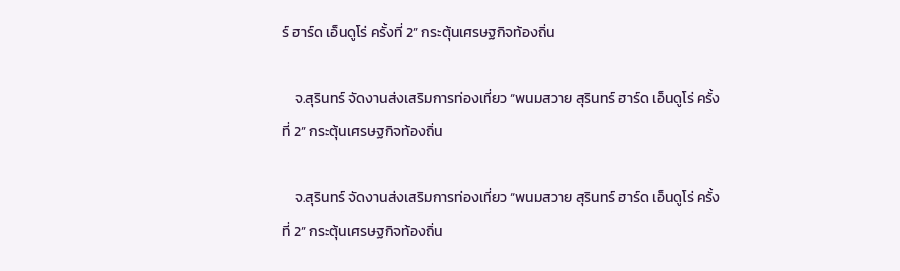ร์ ฮาร์ด เอ็นดูโร่ ครั้งที่ 2” กระตุ้นเศรษฐกิจท้องถิ่น

    จ.สุรินทร์ จัดงานส่งเสริมการท่องเที่ยว “พนมสวาย สุรินทร์ ฮาร์ด เอ็นดูโร่ ครั้งที่ 2” กระตุ้นเศรษฐกิจท้องถิ่น

    จ.สุรินทร์ จัดงานส่งเสริมการท่องเที่ยว “พนมสวาย สุรินทร์ ฮาร์ด เอ็นดูโร่ ครั้งที่ 2” กระตุ้นเศรษฐกิจท้องถิ่น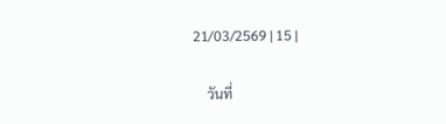21/03/2569 | 15 |

    วันที่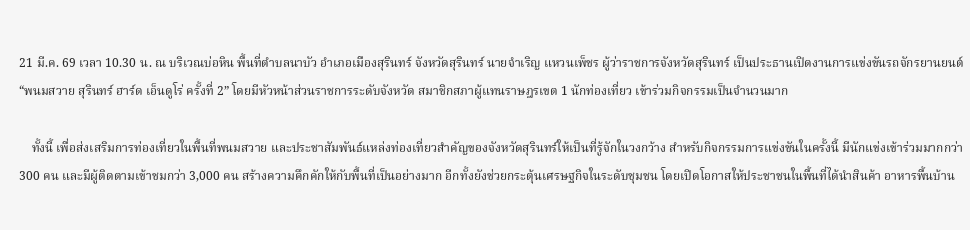21 มี.ค. 69 เวลา 10.30 น. ณ บริเวณบ่อหิน พื้นที่ตำบลนาบัว อำเภอเมืองสุรินทร์ จังหวัดสุรินทร์ นายจำเริญ แหวนเพ็ชร ผู้ว่าราชการจังหวัดสุรินทร์ เป็นประธานเปิดงานการแข่งขันรถจักรยานยนต์ “พนมสวาย สุรินทร์ ฮาร์ด เอ็นดูโร่ ครั้งที่ 2” โดยมีหัวหน้าส่วนราชการระดับจังหวัด สมาชิกสภาผู้แทนราษฎรเขต 1 นักท่องเที่ยว เข้าร่วมกิจกรรมเป็นจำนวนมาก

    ทั้งนี้ เพื่อส่งเสริมการท่องเที่ยวในพื้นที่พนมสวาย และประชาสัมพันธ์แหล่งท่องเที่ยวสำคัญของจังหวัดสุรินทร์ให้เป็นที่รู้จักในวงกว้าง สำหรับกิจกรรมการแข่งขันในครั้งนี้ มีนักแข่งเข้าร่วมมากกว่า 300 คน และมีผู้ติดตามเข้าชมกว่า 3,000 คน สร้างความคึกคักให้กับพื้นที่เป็นอย่างมาก อีกทั้งยังช่วยกระตุ้นเศรษฐกิจในระดับชุมชน โดยเปิดโอกาสให้ประชาชนในพื้นที่ได้นำสินค้า อาหารพื้นบ้าน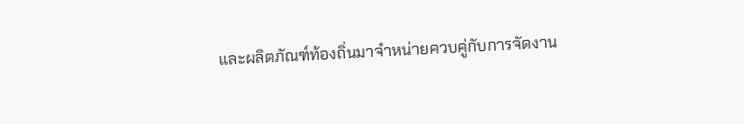และผลิตภัณฑ์ท้องถิ่นมาจำหน่ายควบคู่กับการจัดงาน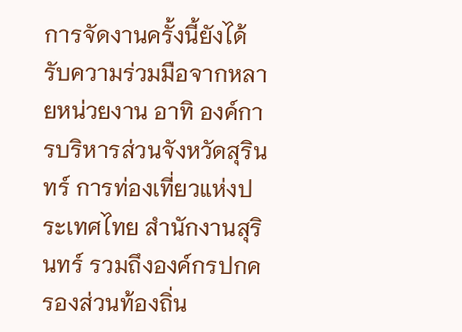การจัดงานครั้งนี้ยังได้รับความร่วมมือจากหลายหน่วยงาน อาทิ องค์การบริหารส่วนจังหวัดสุรินทร์ การท่องเที่ยวแห่งประเทศไทย สำนักงานสุรินทร์ รวมถึงองค์กรปกครองส่วนท้องถิ่น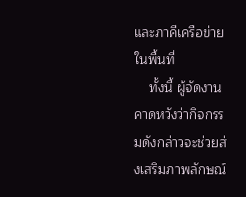และภาคีเครือข่ายในพื้นที่
    ทั้งนี้ ผู้จัดงานคาดหวังว่ากิจกรรมดังกล่าวจะช่วยส่งเสริมภาพลักษณ์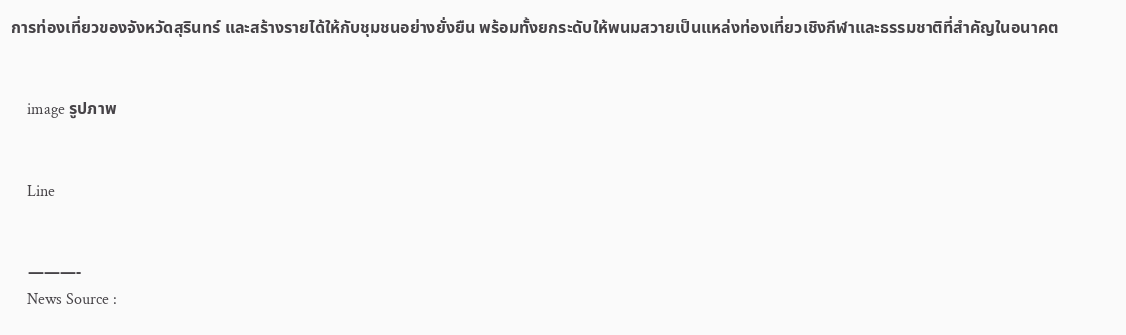การท่องเที่ยวของจังหวัดสุรินทร์ และสร้างรายได้ให้กับชุมชนอย่างยั่งยืน พร้อมทั้งยกระดับให้พนมสวายเป็นแหล่งท่องเที่ยวเชิงกีฬาและธรรมชาติที่สำคัญในอนาคต


    image รูปภาพ


    Line


    ———-
    News Source :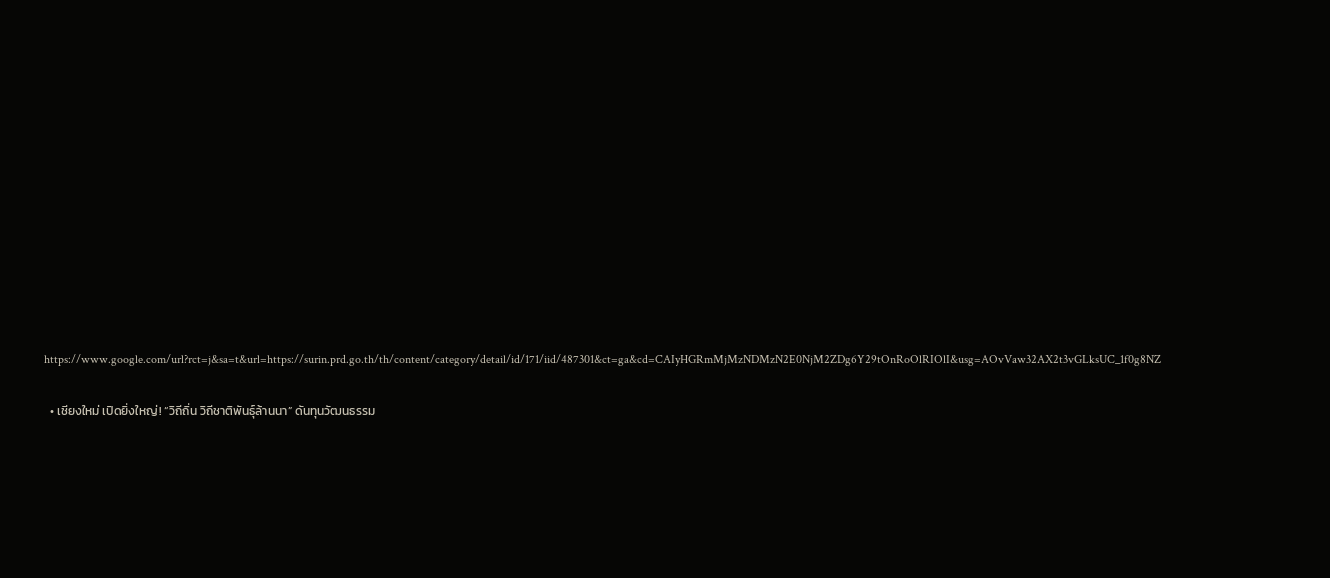https://www.google.com/url?rct=j&sa=t&url=https://surin.prd.go.th/th/content/category/detail/id/171/iid/487301&ct=ga&cd=CAIyHGRmMjMzNDMzN2E0NjM2ZDg6Y29tOnRoOlRIOlI&usg=AOvVaw32AX2t3vGLksUC_1f0g8NZ

  • เชียงใหม่ เปิดยิ่งใหญ่! “วิถีถิ่น วิถีชาติพันธุ์ล้านนา” ดันทุนวัฒนธรรม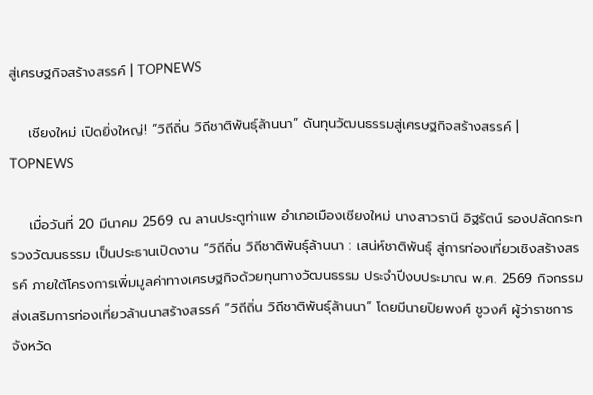สู่เศรษฐกิจสร้างสรรค์ | TOPNEWS

    เชียงใหม่ เปิดยิ่งใหญ่! “วิถีถิ่น วิถีชาติพันธุ์ล้านนา” ดันทุนวัฒนธรรมสู่เศรษฐกิจสร้างสรรค์ | TOPNEWS

    เมื่อวันที่ 20 มีนาคม 2569 ณ ลานประตูท่าแพ อำเภอเมืองเชียงใหม่ นางสาวรานี อิฐรัตน์ รองปลัดกระทรวงวัฒนธรรม เป็นประธานเปิดงาน “วิถีถิ่น วิถีชาติพันธุ์ล้านนา : เสน่ห์ชาติพันธุ์ สู่การท่องเที่ยวเชิงสร้างสรรค์ ภายใต้โครงการเพิ่มมูลค่าทางเศรษฐกิจด้วยทุนทางวัฒนธรรม ประจำปีงบประมาณ พ.ศ. 2569 กิจกรรมส่งเสริมการท่องเที่ยวล้านนาสร้างสรรค์ “วิถีถิ่น วิถีชาติพันธุ์ล้านนา” โดยมีนายปิยพงศ์ ชูวงศ์ ผู้ว่าราชการจังหวัด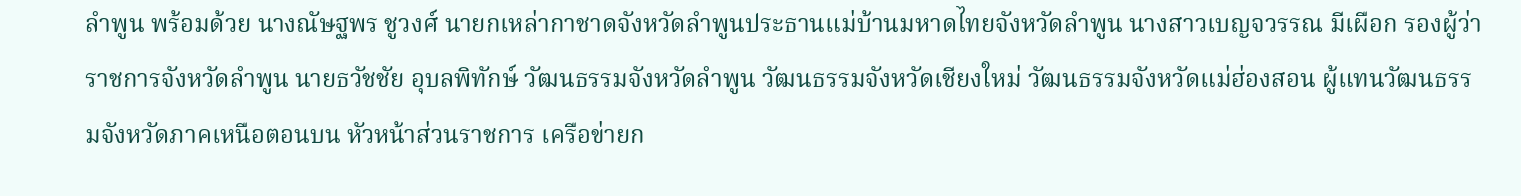ลำพูน พร้อมด้วย นางณัษฐพร ชูวงศ์ นายกเหล่ากาชาดจังหวัดลำพูนประธานแม่บ้านมหาดไทยจังหวัดลำพูน นางสาวเบญจวรรณ มีเผือก รองผู้ว่าราชการจังหวัดลำพูน นายธวัชชัย อุบลพิทักษ์ วัฒนธรรมจังหวัดลำพูน วัฒนธรรมจังหวัดเชียงใหม่ วัฒนธรรมจังหวัดแม่ฮ่องสอน ผู้แทนวัฒนธรรมจังหวัดภาคเหนือตอนบน หัวหน้าส่วนราชการ เครือข่ายก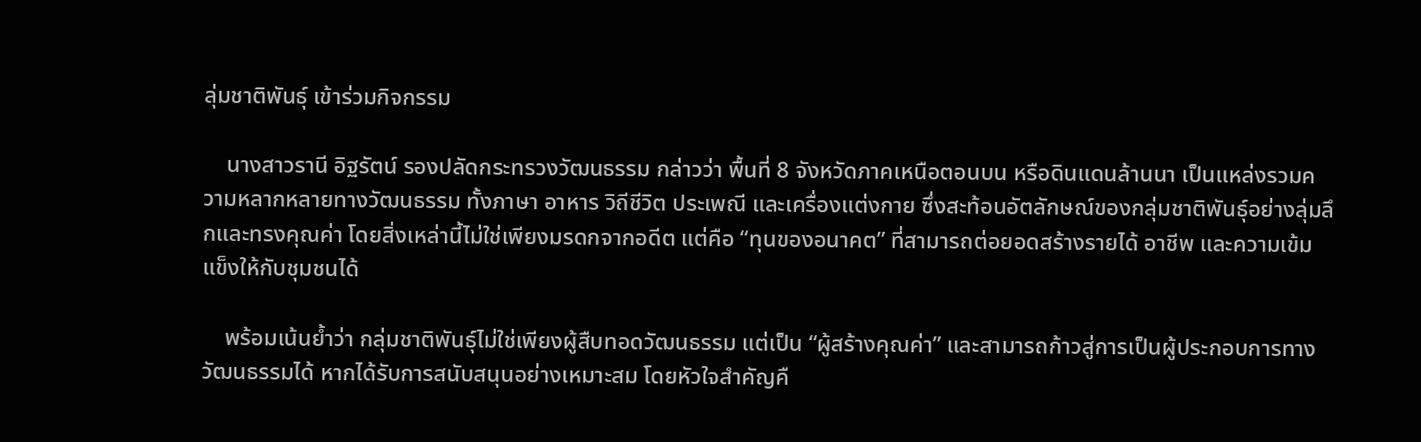ลุ่มชาติพันธุ์ เข้าร่วมกิจกรรม

    นางสาวรานี อิฐรัตน์ รองปลัดกระทรวงวัฒนธรรม กล่าวว่า พื้นที่ 8 จังหวัดภาคเหนือตอนบน หรือดินแดนล้านนา เป็นแหล่งรวมความหลากหลายทางวัฒนธรรม ทั้งภาษา อาหาร วิถีชีวิต ประเพณี และเครื่องแต่งกาย ซึ่งสะท้อนอัตลักษณ์ของกลุ่มชาติพันธุ์อย่างลุ่มลึกและทรงคุณค่า โดยสิ่งเหล่านี้ไม่ใช่เพียงมรดกจากอดีต แต่คือ “ทุนของอนาคต” ที่สามารถต่อยอดสร้างรายได้ อาชีพ และความเข้มแข็งให้กับชุมชนได้

    พร้อมเน้นย้ำว่า กลุ่มชาติพันธุ์ไม่ใช่เพียงผู้สืบทอดวัฒนธรรม แต่เป็น “ผู้สร้างคุณค่า” และสามารถก้าวสู่การเป็นผู้ประกอบการทางวัฒนธรรมได้ หากได้รับการสนับสนุนอย่างเหมาะสม โดยหัวใจสำคัญคื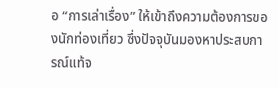อ “การเล่าเรื่อง” ให้เข้าถึงความต้องการของนักท่องเที่ยว ซึ่งปัจจุบันมองหาประสบการณ์แท้จ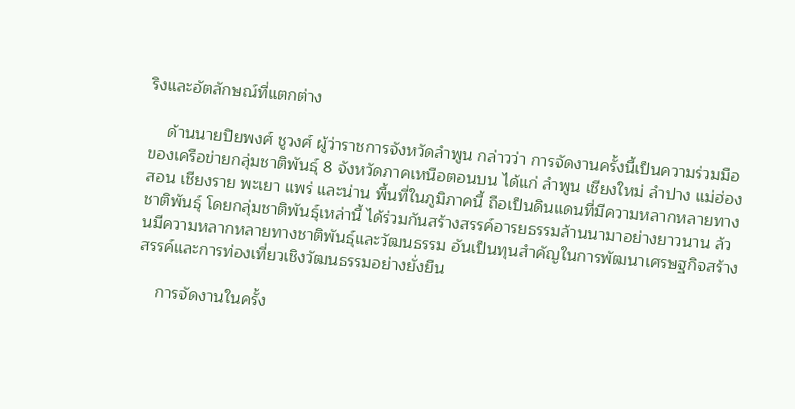ริงและอัตลักษณ์ที่แตกต่าง

    ด้านนายปิยพงศ์ ชูวงศ์ ผู้ว่าราชการจังหวัดลำพูน กล่าวว่า การจัดงานครั้งนี้เป็นความร่วมมือของเครือข่ายกลุ่มชาติพันธุ์ 8 จังหวัดภาคเหนือตอนบน ได้แก่ ลำพูน เชียงใหม่ ลำปาง แม่ฮ่องสอน เชียงราย พะเยา แพร่ และน่าน พื้นที่ในภูมิภาคนี้ ถือเป็นดินแดนที่มีความหลากหลายทางชาติพันธุ์ โดยกลุ่มชาติพันธุ์เหล่านี้ ได้ร่วมกันสร้างสรรค์อารยธรรมล้านนามาอย่างยาวนาน ล้วนมีความหลากหลายทางชาติพันธุ์และวัฒนธรรม อันเป็นทุนสำคัญในการพัฒนาเศรษฐกิจสร้างสรรค์และการท่องเที่ยวเชิงวัฒนธรรมอย่างยั่งยืน

    การจัดงานในครั้ง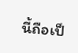นี้ถือเป็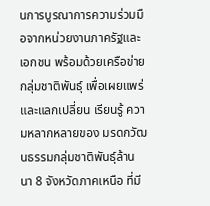นการบูรณาการความร่วมมือจากหน่วยงานภาครัฐและเอกชน พร้อมด้วยเครือข่ายกลุ่มชาติพันธุ์ เพื่อเผยแพร่ และแลกเปลี่ยน เรียนรู้ ความหลากหลายของ มรดกวัฒนธรรมกลุ่มชาติพันธุ์ล้านนา 8 จังหวัดภาคเหนือ ที่มี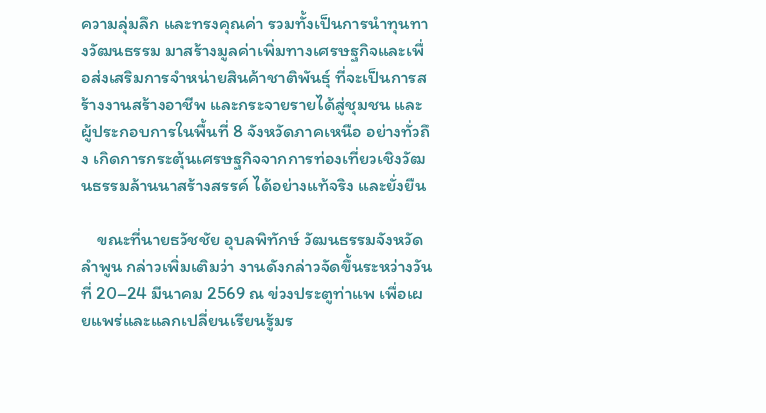ความลุ่มลึก และทรงคุณค่า รวมทั้งเป็นการนำทุนทางวัฒนธรรม มาสร้างมูลค่าเพิ่มทางเศรษฐกิจและเพื่อส่งเสริมการจำหน่ายสินค้าชาติพันธุ์ ที่จะเป็นการสร้างงานสร้างอาชีพ และกระจายรายได้สู่ชุมชน และผู้ประกอบการในพื้นที่ 8 จังหวัดภาคเหนือ อย่างทั่วถึง เกิดการกระตุ้นเศรษฐกิจจากการท่องเที่ยวเชิงวัฒนธรรมล้านนาสร้างสรรค์ ได้อย่างแท้จริง และยั่งยืน

    ขณะที่นายธวัชชัย อุบลพิทักษ์ วัฒนธรรมจังหวัดลำพูน กล่าวเพิ่มเติมว่า งานดังกล่าวจัดขึ้นระหว่างวันที่ 20–24 มีนาคม 2569 ณ ข่วงประตูท่าแพ เพื่อเผยแพร่และแลกเปลี่ยนเรียนรู้มร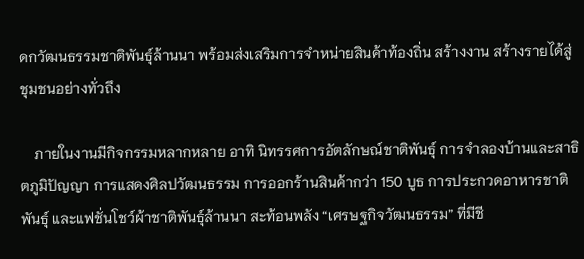ดกวัฒนธรรมชาติพันธุ์ล้านนา พร้อมส่งเสริมการจำหน่ายสินค้าท้องถิ่น สร้างงาน สร้างรายได้สู่ชุมชนอย่างทั่วถึง

    ภายในงานมีกิจกรรมหลากหลาย อาทิ นิทรรศการอัตลักษณ์ชาติพันธุ์ การจำลองบ้านและสาธิตภูมิปัญญา การแสดงศิลปวัฒนธรรม การออกร้านสินค้ากว่า 150 บูธ การประกวดอาหารชาติพันธุ์ และแฟชั่นโชว์ผ้าชาติพันธุ์ล้านนา สะท้อนพลัง “เศรษฐกิจวัฒนธรรม” ที่มีชี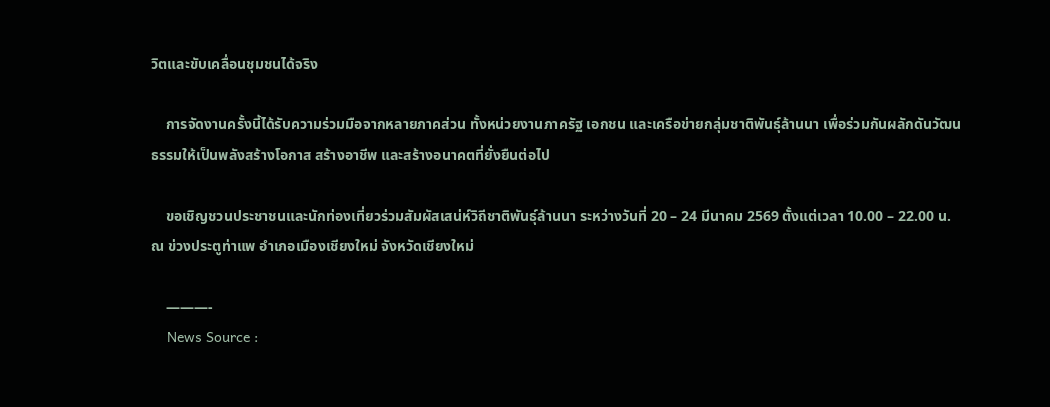วิตและขับเคลื่อนชุมชนได้จริง

    การจัดงานครั้งนี้ได้รับความร่วมมือจากหลายภาคส่วน ทั้งหน่วยงานภาครัฐ เอกชน และเครือข่ายกลุ่มชาติพันธุ์ล้านนา เพื่อร่วมกันผลักดันวัฒนธรรมให้เป็นพลังสร้างโอกาส สร้างอาชีพ และสร้างอนาคตที่ยั่งยืนต่อไป

    ขอเชิญชวนประชาชนและนักท่องเที่ยวร่วมสัมผัสเสน่ห์วิถีชาติพันธุ์ล้านนา ระหว่างวันที่ 20 – 24 มีนาคม 2569 ตั้งแต่เวลา 10.00 – 22.00 น. ณ ข่วงประตูท่าแพ อำเภอเมืองเชียงใหม่ จังหวัดเชียงใหม่

    ———-
    News Source :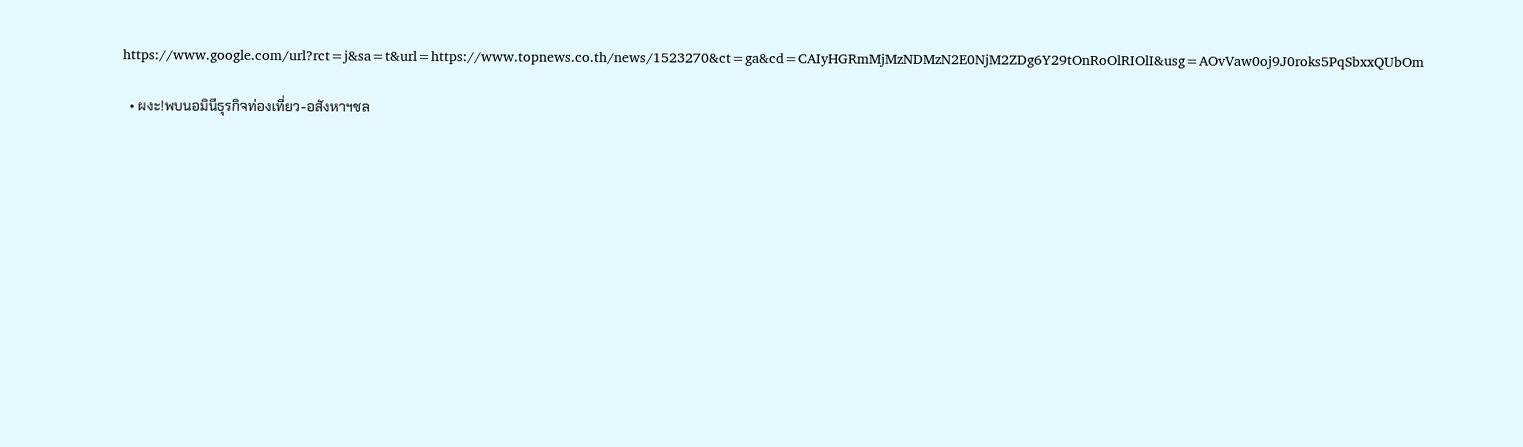https://www.google.com/url?rct=j&sa=t&url=https://www.topnews.co.th/news/1523270&ct=ga&cd=CAIyHGRmMjMzNDMzN2E0NjM2ZDg6Y29tOnRoOlRIOlI&usg=AOvVaw0oj9J0roks5PqSbxxQUbOm

  • ผงะ!พบนอมินีธุรกิจท่องเที่ยว-อสังหาฯชล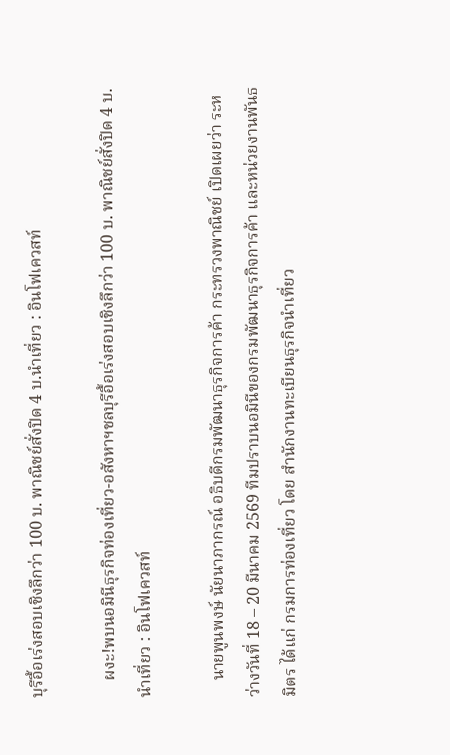บุรีอื้อเร่งสอบเชิงลึกว่า 100 บ. พาณิชย์สั่งปิด 4 บ.นำเที่ยว : อินโฟเควสท์

    ผงะ!พบนอมินีธุรกิจท่องเที่ยว-อสังหาฯชลบุรีอื้อเร่งสอบเชิงลึกว่า 100 บ. พาณิชย์สั่งปิด 4 บ.นำเที่ยว : อินโฟเควสท์

    นายพูนพงษ์ นัยนาภากรณ์ อธิบดีกรมพัฒนาธุรกิจการค้า กระทรวงพาณิชย์ เปิดเผยว่า ระหว่างวันที่ 18 – 20 มีนาคม 2569 ทีมปราบนอมินีของกรมพัฒนาธุรกิจการค้า และหน่วยงานพันธมิตร ได้แก่ กรมการท่องเที่ยว โดย สำนักงานทะเบียนธุรกิจนำเที่ยว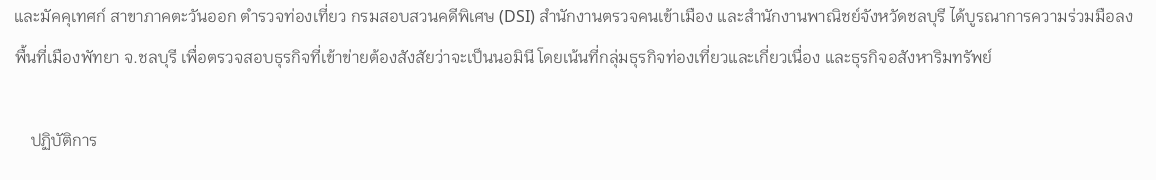และมัคคุเทศก์ สาขาภาคตะวันออก ตำรวจท่องเที่ยว กรมสอบสวนคดีพิเศษ (DSI) สำนักงานตรวจคนเข้าเมือง และสำนักงานพาณิชย์จังหวัดชลบุรี ได้บูรณาการความร่วมมือลงพื้นที่เมืองพัทยา จ.ชลบุรี เพื่อตรวจสอบธุรกิจที่เข้าข่ายต้องสังสัยว่าจะเป็นนอมินี โดยเน้นที่กลุ่มธุรกิจท่องเที่ยวและเกี่ยวเนื่อง และธุรกิจอสังหาริมทรัพย์

    ปฏิบัติการ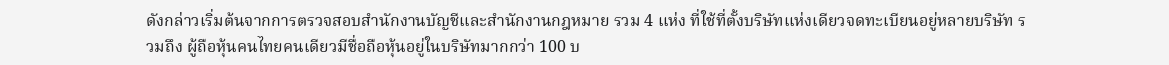ดังกล่าวเริ่มต้นจากการตรวจสอบสำนักงานบัญชีและสำนักงานกฎหมาย รวม 4 แห่ง ที่ใช้ที่ตั้งบริษัทแห่งเดียวจดทะเบียนอยู่หลายบริษัท รวมถึง ผู้ถือหุ้นคนไทยคนเดียวมีชื่อถือหุ้นอยู่ในบริษัทมากกว่า 100 บ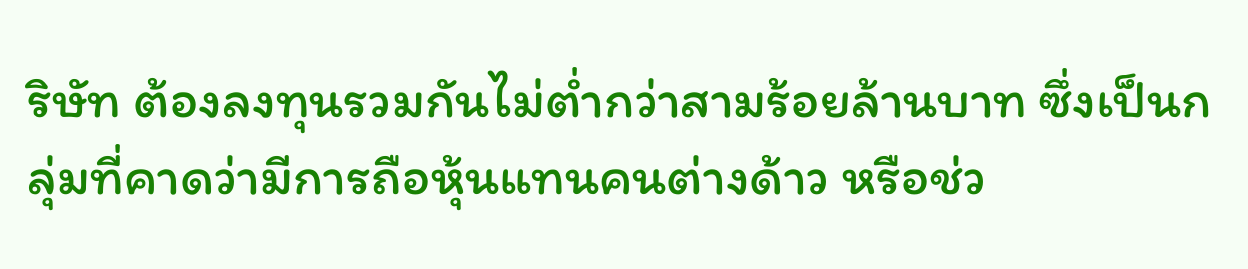ริษัท ต้องลงทุนรวมกันไม่ต่ำกว่าสามร้อยล้านบาท ซึ่งเป็นกลุ่มที่คาดว่ามีการถือหุ้นแทนคนต่างด้าว หรือช่ว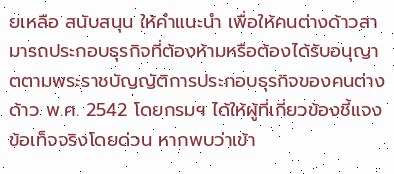ยเหลือ สนับสนุน ให้คำแนะนำ เพื่อให้คนต่างด้าวสามารถประกอบธุรกิจที่ต้องห้ามหรือต้องได้รับอนุญาตตามพระราชบัญญัติการประกอบธุรกิจของคนต่างด้าว พ.ศ. 2542 โดยกรมฯ ได้ให้ผู้ที่เกี่ยวข้องชี้แจงข้อเท็จจริงโดยด่วน หากพบว่าเข้า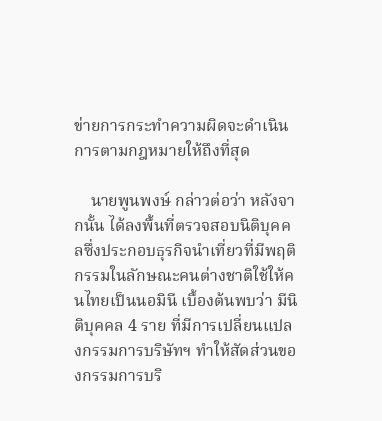ข่ายการกระทำความผิดจะดำเนินการตามกฎหมายให้ถึงที่สุด

    นายพูนพงษ์ กล่าวต่อว่า หลังจากนั้น ได้ลงพื้นที่ตรวจสอบนิติบุคคลซึ่งประกอบธุรกิจนำเที่ยวที่มีพฤติกรรมในลักษณะคนต่างชาติใช้ให้คนไทยเป็นนอมินี เบื้องต้นพบว่า มีนิติบุคคล 4 ราย ที่มีการเปลี่ยนแปลงกรรมการบริษัทฯ ทำให้สัดส่วนของกรรมการบริ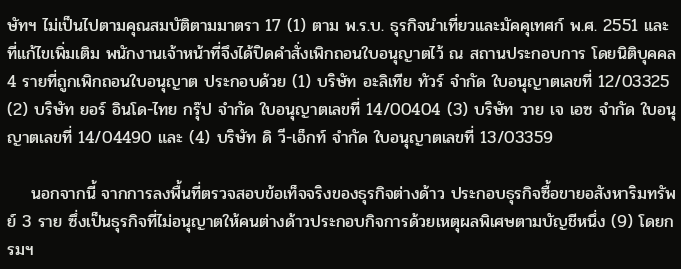ษัทฯ ไม่เป็นไปตามคุณสมบัติตามมาตรา 17 (1) ตาม พ.ร.บ. ธุรกิจนำเที่ยวและมัคคุเทศก์ พ.ศ. 2551 และที่แก้ไขเพิ่มเติม พนักงานเจ้าหน้าที่จึงได้ปิดคำสั่งเพิกถอนใบอนุญาตไว้ ณ สถานประกอบการ โดยนิติบุคคล 4 รายที่ถูกเพิกถอนใบอนุญาต ประกอบด้วย (1) บริษัท อะลิเทีย ทัวร์ จำกัด ใบอนุญาตเลขที่ 12/03325 (2) บริษัท ยอร์ อินโด-ไทย กรุ๊ป จำกัด ใบอนุญาตเลขที่ 14/00404 (3) บริษัท วาย เจ เอซ จำกัด ใบอนุญาตเลขที่ 14/04490 และ (4) บริษัท ดิ วี-เอ็กท์ จำกัด ใบอนุญาตเลขที่ 13/03359

    นอกจากนี้ จากการลงพื้นที่ตรวจสอบข้อเท็จจริงของธุรกิจต่างด้าว ประกอบธุรกิจซื้อขายอสังหาริมทรัพย์ 3 ราย ซึ่งเป็นธุรกิจที่ไม่อนุญาตให้คนต่างด้าวประกอบกิจการด้วยเหตุผลพิเศษตามบัญชีหนึ่ง (9) โดยกรมฯ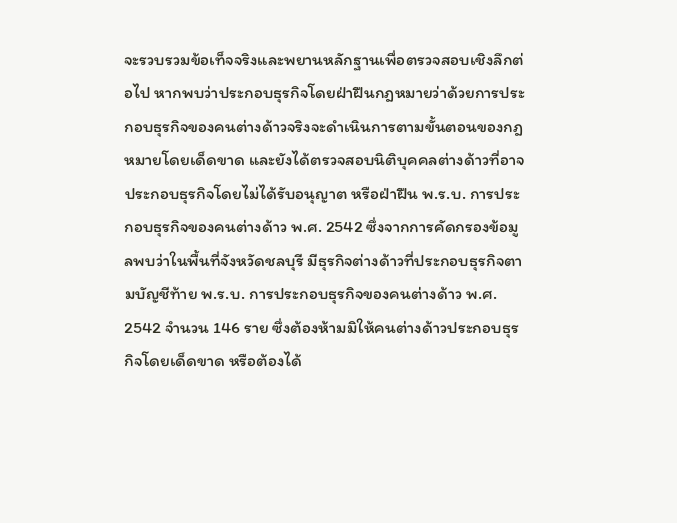จะรวบรวมข้อเท็จจริงและพยานหลักฐานเพื่อตรวจสอบเชิงลึกต่อไป หากพบว่าประกอบธุรกิจโดยฝ่าฝืนกฎหมายว่าด้วยการประกอบธุรกิจของคนต่างด้าวจริงจะดำเนินการตามขั้นตอนของกฎหมายโดยเด็ดขาด และยังได้ตรวจสอบนิติบุคคลต่างด้าวที่อาจประกอบธุรกิจโดยไม่ได้รับอนุญาต หรือฝ่าฝืน พ.ร.บ. การประกอบธุรกิจของคนต่างด้าว พ.ศ. 2542 ซึ่งจากการคัดกรองข้อมูลพบว่าในพื้นที่จังหวัดชลบุรี มีธุรกิจต่างด้าวที่ประกอบธุรกิจตามบัญชีท้าย พ.ร.บ. การประกอบธุรกิจของคนต่างด้าว พ.ศ. 2542 จำนวน 146 ราย ซึ่งต้องห้ามมิให้คนต่างด้าวประกอบธุรกิจโดยเด็ดขาด หรือต้องได้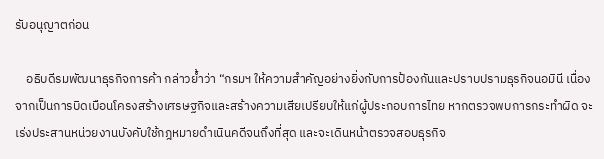รับอนุญาตก่อน

    อธิบดีรมพัฒนาธุรกิจการค้า กล่าวย้ำว่า “กรมฯ ให้ความสำคัญอย่างยิ่งกับการป้องกันและปราบปรามธุรกิจนอมินี เนื่องจากเป็นการบิดเบือนโครงสร้างเศรษฐกิจและสร้างความเสียเปรียบให้แก่ผู้ประกอบการไทย หากตรวจพบการกระทำผิด จะเร่งประสานหน่วยงานบังคับใช้กฎหมายดำเนินคดีจนถึงที่สุด และจะเดินหน้าตรวจสอบธุรกิจ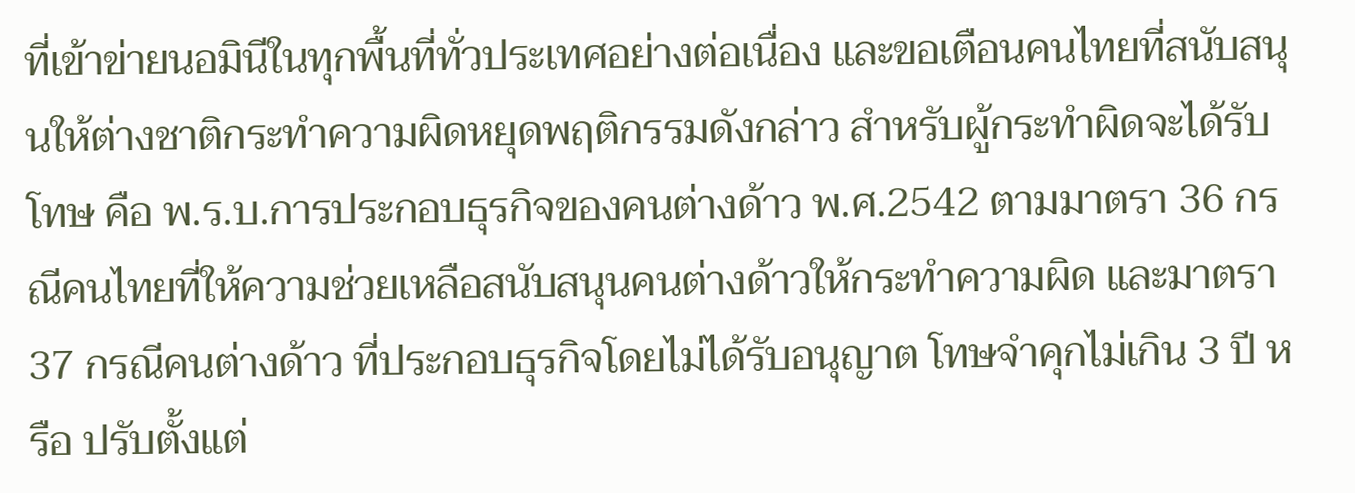ที่เข้าข่ายนอมินีในทุกพื้นที่ทั่วประเทศอย่างต่อเนื่อง และขอเตือนคนไทยที่สนับสนุนให้ต่างชาติกระทำความผิดหยุดพฤติกรรมดังกล่าว สำหรับผู้กระทำผิดจะได้รับโทษ คือ พ.ร.บ.การประกอบธุรกิจของคนต่างด้าว พ.ศ.2542 ตามมาตรา 36 กรณีคนไทยที่ให้ความช่วยเหลือสนับสนุนคนต่างด้าวให้กระทำความผิด และมาตรา 37 กรณีคนต่างด้าว ที่ประกอบธุรกิจโดยไม่ได้รับอนุญาต โทษจำคุกไม่เกิน 3 ปี หรือ ปรับตั้งแต่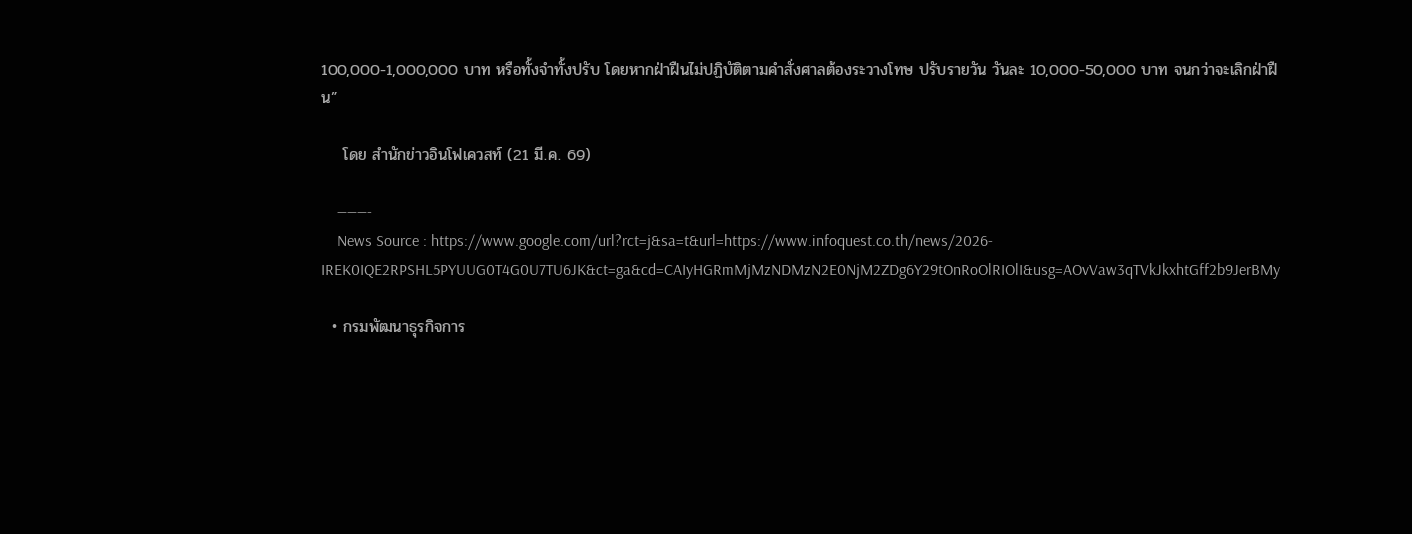100,000-1,000,000 บาท หรือทั้งจำทั้งปรับ โดยหากฝ่าฝืนไม่ปฏิบัติตามคำสั่งศาลต้องระวางโทษ ปรับรายวัน วันละ 10,000-50,000 บาท จนกว่าจะเลิกฝ่าฝืน”

    โดย สำนักข่าวอินโฟเควสท์ (21 มี.ค. 69)

    ———-
    News Source : https://www.google.com/url?rct=j&sa=t&url=https://www.infoquest.co.th/news/2026-IREK0IQE2RPSHL5PYUUG0T4G0U7TU6JK&ct=ga&cd=CAIyHGRmMjMzNDMzN2E0NjM2ZDg6Y29tOnRoOlRIOlI&usg=AOvVaw3qTVkJkxhtGff2b9JerBMy

  • กรมพัฒนาธุรกิจการ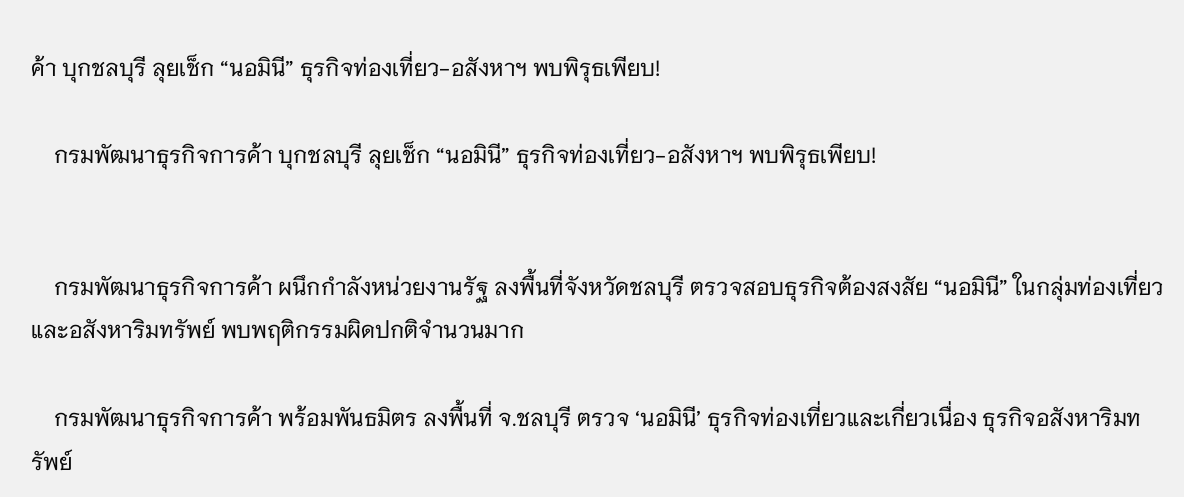ค้า บุกชลบุรี ลุยเช็ก “นอมินี” ธุรกิจท่องเที่ยว-อสังหาฯ พบพิรุธเพียบ!

    กรมพัฒนาธุรกิจการค้า บุกชลบุรี ลุยเช็ก “นอมินี” ธุรกิจท่องเที่ยว-อสังหาฯ พบพิรุธเพียบ!


    กรมพัฒนาธุรกิจการค้า ผนึกกำลังหน่วยงานรัฐ ลงพื้นที่จังหวัดชลบุรี ตรวจสอบธุรกิจต้องสงสัย “นอมินี” ในกลุ่มท่องเที่ยวและอสังหาริมทรัพย์ พบพฤติกรรมผิดปกติจำนวนมาก

    กรมพัฒนาธุรกิจการค้า พร้อมพันธมิตร ลงพื้นที่ จ.ชลบุรี ตรวจ ‘นอมินี’ ธุรกิจท่องเที่ยวและเกี่ยวเนื่อง ธุรกิจอสังหาริมทรัพย์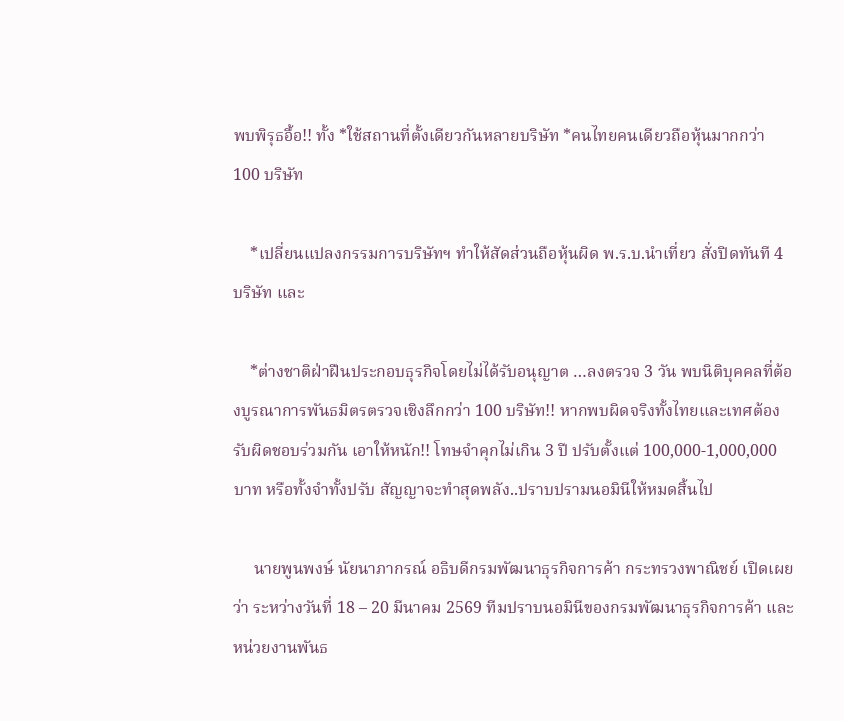พบพิรุธอื้อ!! ทั้ง *ใช้สถานที่ตั้งเดียวกันหลายบริษัท *คนไทยคนเดียวถือหุ้นมากกว่า 100 บริษัท

    *เปลี่ยนแปลงกรรมการบริษัทฯ ทำให้สัดส่วนถือหุ้นผิด พ.ร.บ.นำเที่ยว สั่งปิดทันที 4 บริษัท และ

    *ต่างชาติฝ่าฝืนประกอบธุรกิจโดยไม่ได้รับอนุญาต …ลงตรวจ 3 วัน พบนิติบุคคลที่ต้องบูรณาการพันธมิตรตรวจเชิงลึกกว่า 100 บริษัท!! หากพบผิดจริงทั้งไทยและเทศต้องรับผิดชอบร่วมกัน เอาให้หนัก!! โทษจำคุกไม่เกิน 3 ปี ปรับตั้งแต่ 100,000-1,000,000 บาท หรือทั้งจำทั้งปรับ สัญญาจะทำสุดพลัง..ปราบปรามนอมินีให้หมดสิ้นไป

     นายพูนพงษ์ นัยนาภากรณ์ อธิบดีกรมพัฒนาธุรกิจการค้า กระทรวงพาณิชย์ เปิดเผยว่า ระหว่างวันที่ 18 – 20 มีนาคม 2569 ทีมปราบนอมินีของกรมพัฒนาธุรกิจการค้า และหน่วยงานพันธ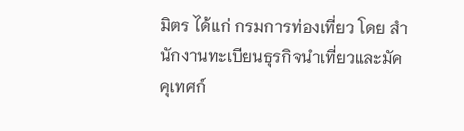มิตร ได้แก่ กรมการท่องเที่ยว โดย สำนักงานทะเบียนธุรกิจนำเที่ยวและมัคคุเทศก์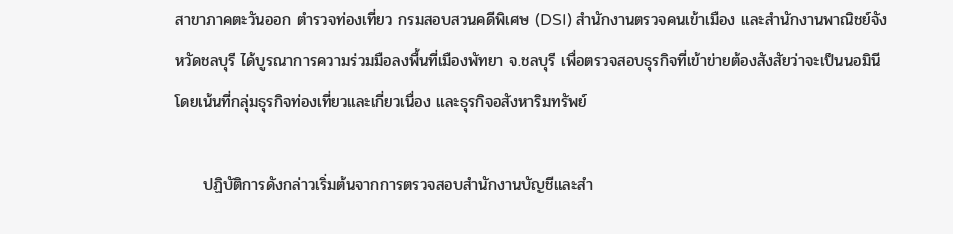สาขาภาคตะวันออก ตำรวจท่องเที่ยว กรมสอบสวนคดีพิเศษ (DSI) สำนักงานตรวจคนเข้าเมือง และสำนักงานพาณิชย์จังหวัดชลบุรี ได้บูรณาการความร่วมมือลงพื้นที่เมืองพัทยา จ.ชลบุรี เพื่อตรวจสอบธุรกิจที่เข้าข่ายต้องสังสัยว่าจะเป็นนอมินี โดยเน้นที่กลุ่มธุรกิจท่องเที่ยวและเกี่ยวเนื่อง และธุรกิจอสังหาริมทรัพย์

     ปฏิบัติการดังกล่าวเริ่มต้นจากการตรวจสอบสำนักงานบัญชีและสำ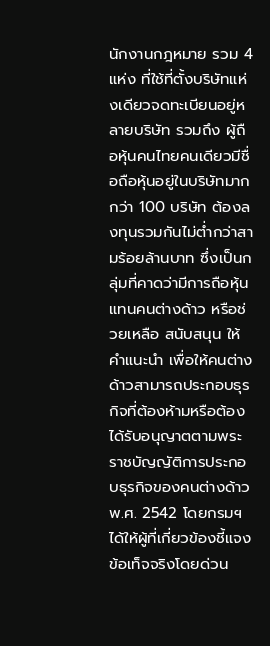นักงานกฎหมาย รวม 4 แห่ง ที่ใช้ที่ตั้งบริษัทแห่งเดียวจดทะเบียนอยู่หลายบริษัท รวมถึง ผู้ถือหุ้นคนไทยคนเดียวมีชื่อถือหุ้นอยู่ในบริษัทมากกว่า 100 บริษัท ต้องลงทุนรวมกันไม่ต่ำกว่าสามร้อยล้านบาท ซึ่งเป็นกลุ่มที่คาดว่ามีการถือหุ้นแทนคนต่างด้าว หรือช่วยเหลือ สนับสนุน ให้คำแนะนำ เพื่อให้คนต่างด้าวสามารถประกอบธุรกิจที่ต้องห้ามหรือต้องได้รับอนุญาตตามพระราชบัญญัติการประกอบธุรกิจของคนต่างด้าว พ.ศ. 2542 โดยกรมฯ ได้ให้ผู้ที่เกี่ยวข้องชี้แจงข้อเท็จจริงโดยด่วน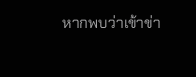หากพบว่าเข้าข่า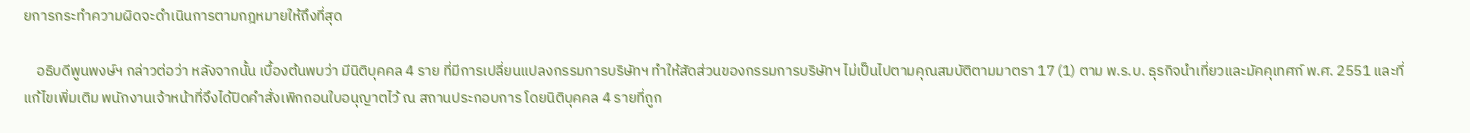ยการกระทำความผิดจะดำเนินการตามกฎหมายให้ถึงที่สุด

    อธิบดีพูนพงษ์ฯ กล่าวต่อว่า หลังจากนั้น เบื้องต้นพบว่า มีนิติบุคคล 4 ราย ที่มีการเปลี่ยนแปลงกรรมการบริษัทฯ ทำให้สัดส่วนของกรรมการบริษัทฯ ไม่เป็นไปตามคุณสมบัติตามมาตรา 17 (1) ตาม พ.ร.บ. ธุรกิจนำเที่ยวและมัคคุเทศก์ พ.ศ. 2551 และที่แก้ไขเพิ่มเติม พนักงานเจ้าหน้าที่จึงได้ปิดคำสั่งเพิกถอนใบอนุญาตไว้ ณ สถานประกอบการ โดยนิติบุคคล 4 รายที่ถูก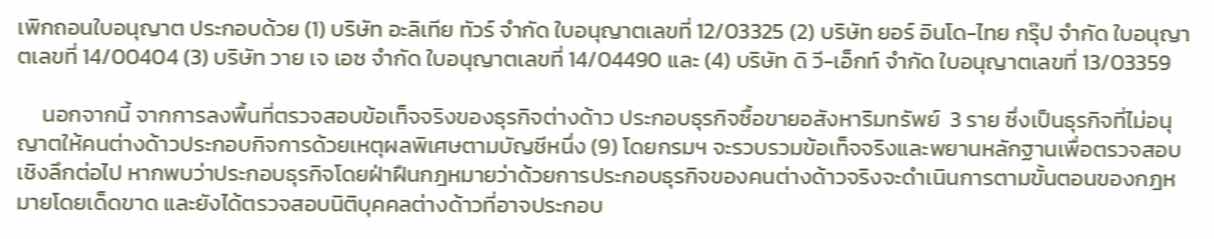เพิกถอนใบอนุญาต ประกอบด้วย (1) บริษัท อะลิเทีย ทัวร์ จำกัด ใบอนุญาตเลขที่ 12/03325 (2) บริษัท ยอร์ อินโด-ไทย กรุ๊ป จำกัด ใบอนุญาตเลขที่ 14/00404 (3) บริษัท วาย เจ เอซ จำกัด ใบอนุญาตเลขที่ 14/04490 และ (4) บริษัท ดิ วี-เอ็กท์ จำกัด ใบอนุญาตเลขที่ 13/03359

     นอกจากนี้ จากการลงพื้นที่ตรวจสอบข้อเท็จจริงของธุรกิจต่างด้าว ประกอบธุรกิจซื้อขายอสังหาริมทรัพย์  3 ราย ซึ่งเป็นธุรกิจที่ไม่อนุญาตให้คนต่างด้าวประกอบกิจการด้วยเหตุผลพิเศษตามบัญชีหนึ่ง (9) โดยกรมฯ จะรวบรวมข้อเท็จจริงและพยานหลักฐานเพื่อตรวจสอบเชิงลึกต่อไป หากพบว่าประกอบธุรกิจโดยฝ่าฝืนกฎหมายว่าด้วยการประกอบธุรกิจของคนต่างด้าวจริงจะดำเนินการตามขั้นตอนของกฎหมายโดยเด็ดขาด และยังได้ตรวจสอบนิติบุคคลต่างด้าวที่อาจประกอบ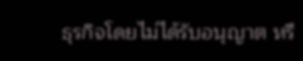ธุรกิจโดยไม่ได้รับอนุญาต หรื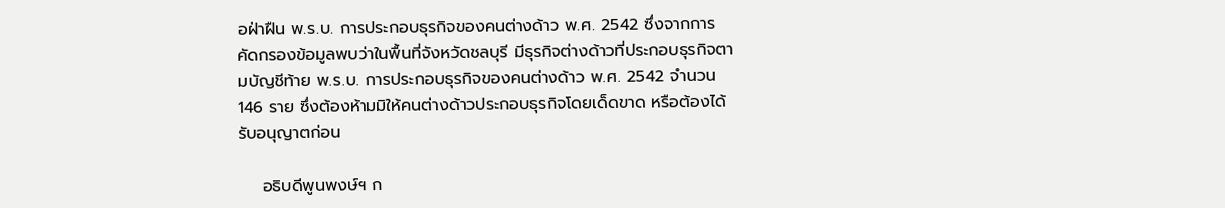อฝ่าฝืน พ.ร.บ. การประกอบธุรกิจของคนต่างด้าว พ.ศ. 2542 ซึ่งจากการคัดกรองข้อมูลพบว่าในพื้นที่จังหวัดชลบุรี มีธุรกิจต่างด้าวที่ประกอบธุรกิจตามบัญชีท้าย พ.ร.บ. การประกอบธุรกิจของคนต่างด้าว พ.ศ. 2542 จำนวน 146 ราย ซึ่งต้องห้ามมิให้คนต่างด้าวประกอบธุรกิจโดยเด็ดขาด หรือต้องได้รับอนุญาตก่อน

    อธิบดีพูนพงษ์ฯ ก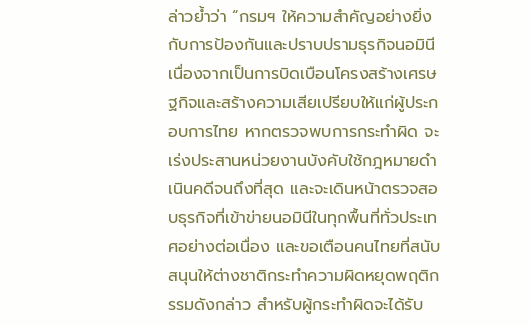ล่าวย้ำว่า “กรมฯ ให้ความสำคัญอย่างยิ่งกับการป้องกันและปราบปรามธุรกิจนอมินี เนื่องจากเป็นการบิดเบือนโครงสร้างเศรษฐกิจและสร้างความเสียเปรียบให้แก่ผู้ประกอบการไทย หากตรวจพบการกระทำผิด จะเร่งประสานหน่วยงานบังคับใช้กฎหมายดำเนินคดีจนถึงที่สุด และจะเดินหน้าตรวจสอบธุรกิจที่เข้าข่ายนอมินีในทุกพื้นที่ทั่วประเทศอย่างต่อเนื่อง และขอเตือนคนไทยที่สนับสนุนให้ต่างชาติกระทำความผิดหยุดพฤติกรรมดังกล่าว สำหรับผู้กระทำผิดจะได้รับ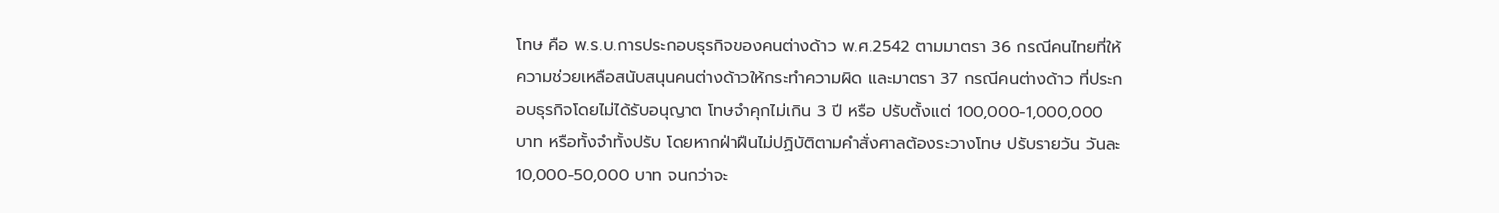โทษ คือ พ.ร.บ.การประกอบธุรกิจของคนต่างด้าว พ.ศ.2542 ตามมาตรา 36 กรณีคนไทยที่ให้ความช่วยเหลือสนับสนุนคนต่างด้าวให้กระทำความผิด และมาตรา 37 กรณีคนต่างด้าว ที่ประกอบธุรกิจโดยไม่ได้รับอนุญาต โทษจำคุกไม่เกิน 3 ปี หรือ ปรับตั้งแต่ 100,000-1,000,000 บาท หรือทั้งจำทั้งปรับ โดยหากฝ่าฝืนไม่ปฏิบัติตามคำสั่งศาลต้องระวางโทษ ปรับรายวัน วันละ 10,000-50,000 บาท จนกว่าจะ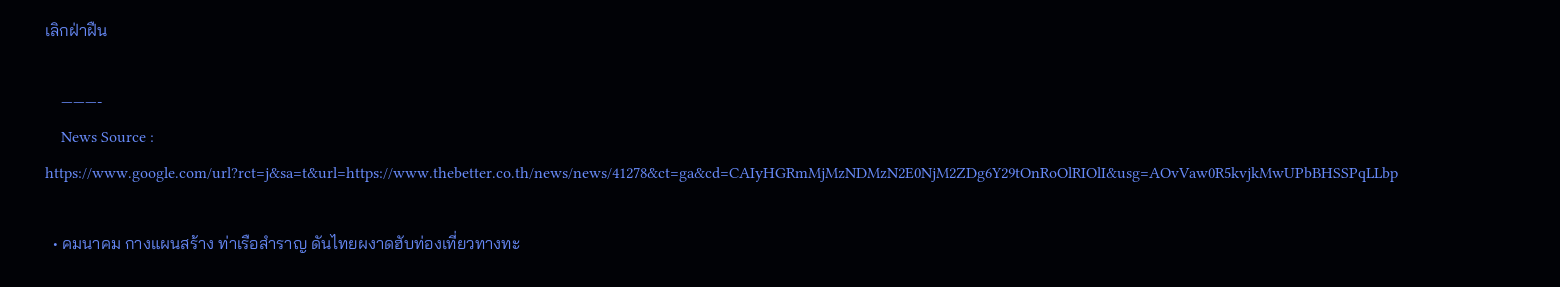เลิกฝ่าฝืน

    ———-
    News Source : https://www.google.com/url?rct=j&sa=t&url=https://www.thebetter.co.th/news/news/41278&ct=ga&cd=CAIyHGRmMjMzNDMzN2E0NjM2ZDg6Y29tOnRoOlRIOlI&usg=AOvVaw0R5kvjkMwUPbBHSSPqLLbp

  • คมนาคม กางแผนสร้าง ท่าเรือสำราญ ดันไทยผงาดฮับท่องเที่ยวทางทะ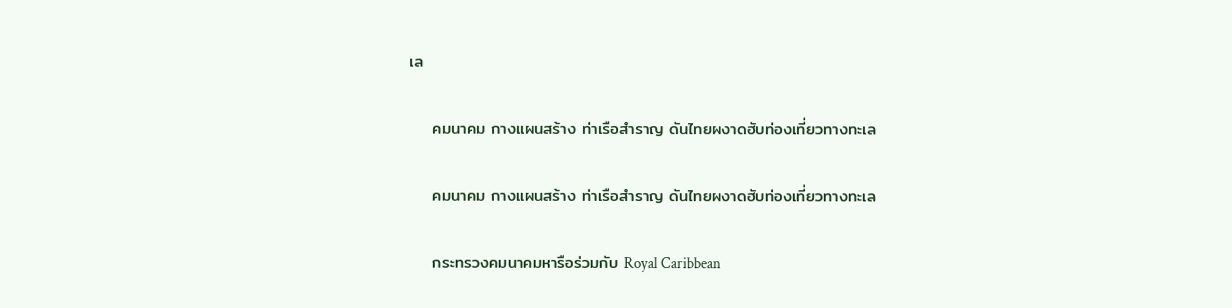เล

    คมนาคม กางแผนสร้าง ท่าเรือสำราญ ดันไทยผงาดฮับท่องเที่ยวทางทะเล

    คมนาคม กางแผนสร้าง ท่าเรือสำราญ ดันไทยผงาดฮับท่องเที่ยวทางทะเล

    กระทรวงคมนาคมหารือร่วมกับ Royal Caribbean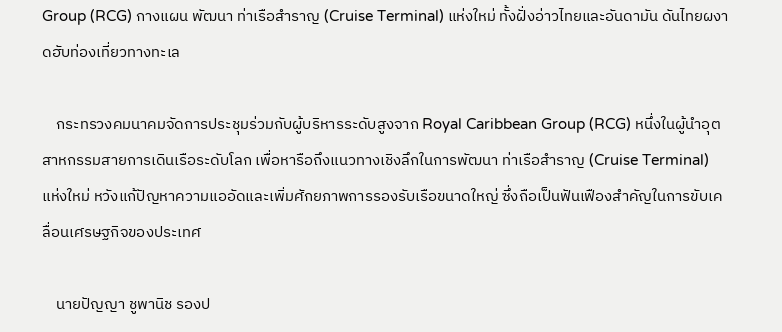Group (RCG) กางแผน พัฒนา ท่าเรือสำราญ (Cruise Terminal) แห่งใหม่ ทั้งฝั่งอ่าวไทยและอันดามัน ดันไทยผงาดฮับท่องเที่ยวทางทะเล

    กระทรวงคมนาคมจัดการประชุมร่วมกับผู้บริหารระดับสูงจาก Royal Caribbean Group (RCG) หนึ่งในผู้นำอุตสาหกรรมสายการเดินเรือระดับโลก เพื่อหารือถึงแนวทางเชิงลึกในการพัฒนา ท่าเรือสำราญ (Cruise Terminal) แห่งใหม่ หวังแก้ปัญหาความแออัดและเพิ่มศักยภาพการรองรับเรือขนาดใหญ่ ซึ่งถือเป็นฟันเฟืองสำคัญในการขับเคลื่อนเศรษฐกิจของประเทศ

    นายปัญญา ชูพานิช รองป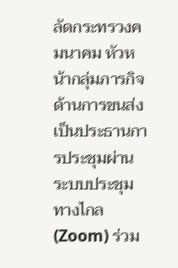ลัดกระทรวงคมนาคม หัวหน้ากลุ่มภารกิจด้านการขนส่ง เป็นประธานการประชุมผ่านระบบประชุมทางไกล (Zoom) ร่วม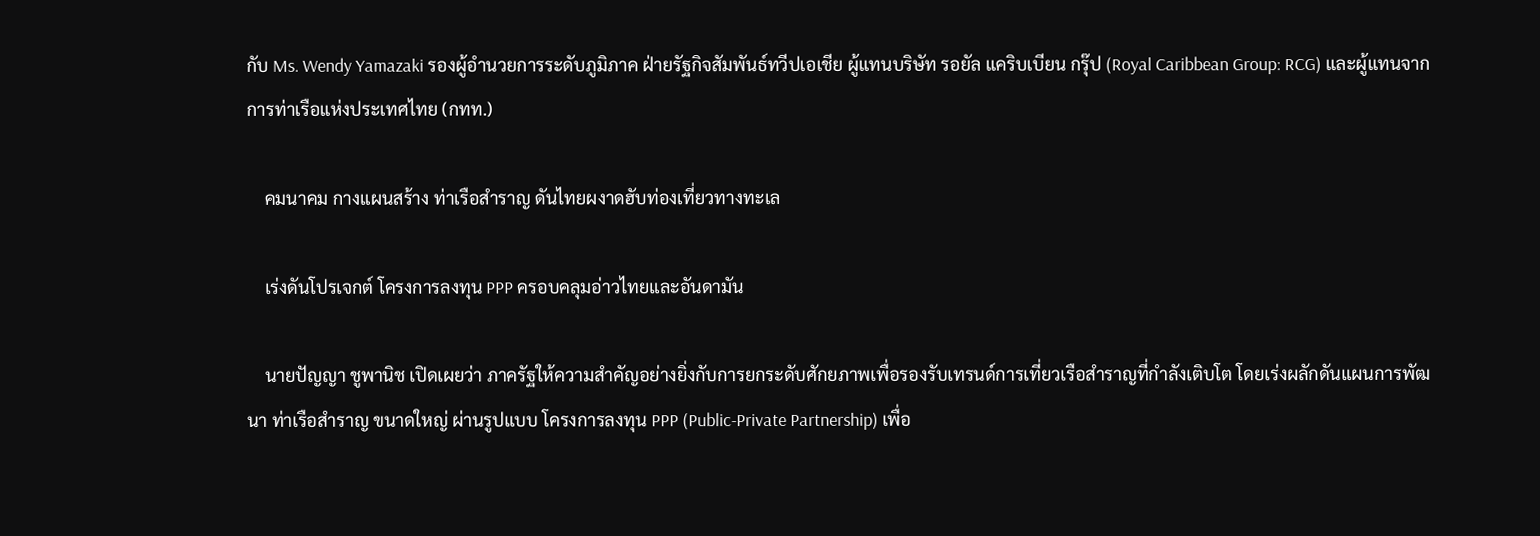กับ Ms. Wendy Yamazaki รองผู้อำนวยการระดับภูมิภาค ฝ่ายรัฐกิจสัมพันธ์ทวีปเอเชีย ผู้แทนบริษัท รอยัล แคริบเบียน กรุ๊ป (Royal Caribbean Group: RCG) และผู้แทนจากการท่าเรือแห่งประเทศไทย (กทท.)

    คมนาคม กางแผนสร้าง ท่าเรือสำราญ ดันไทยผงาดฮับท่องเที่ยวทางทะเล

    เร่งดันโปรเจกต์ โครงการลงทุน PPP ครอบคลุมอ่าวไทยและอันดามัน

    นายปัญญา ชูพานิช เปิดเผยว่า ภาครัฐให้ความสำคัญอย่างยิ่งกับการยกระดับศักยภาพเพื่อรองรับเทรนด์การเที่ยวเรือสำราญที่กำลังเติบโต โดยเร่งผลักดันแผนการพัฒนา ท่าเรือสำราญ ขนาดใหญ่ ผ่านรูปแบบ โครงการลงทุน PPP (Public-Private Partnership) เพื่อ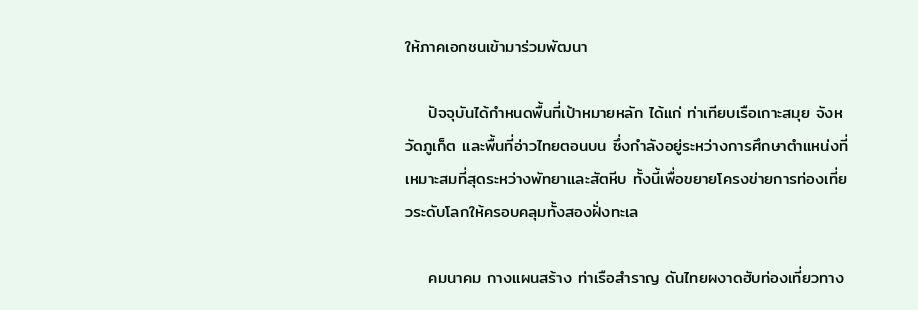ให้ภาคเอกชนเข้ามาร่วมพัฒนา

    ปัจจุบันได้กำหนดพื้นที่เป้าหมายหลัก ได้แก่ ท่าเทียบเรือเกาะสมุย จังหวัดภูเก็ต และพื้นที่อ่าวไทยตอนบน ซึ่งกำลังอยู่ระหว่างการศึกษาตำแหน่งที่เหมาะสมที่สุดระหว่างพัทยาและสัตหีบ ทั้งนี้เพื่อขยายโครงข่ายการท่องเที่ยวระดับโลกให้ครอบคลุมทั้งสองฝั่งทะเล

    คมนาคม กางแผนสร้าง ท่าเรือสำราญ ดันไทยผงาดฮับท่องเที่ยวทาง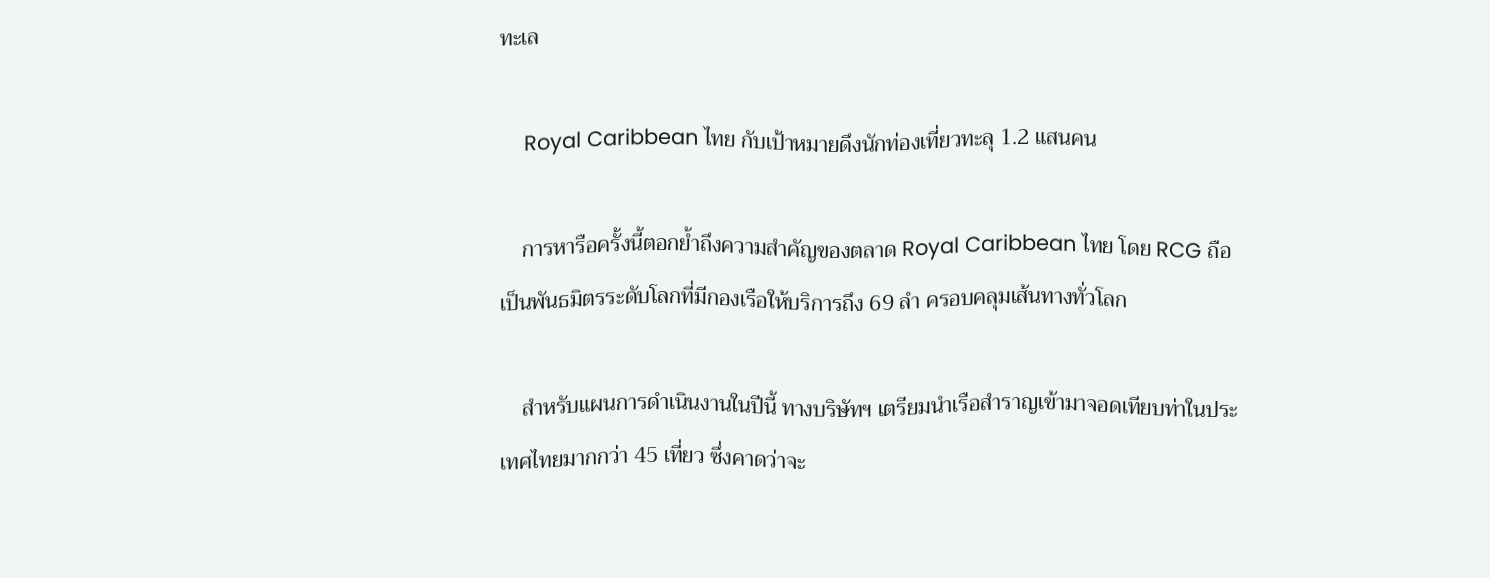ทะเล

    Royal Caribbean ไทย กับเป้าหมายดึงนักท่องเที่ยวทะลุ 1.2 แสนคน

    การหารือครั้งนี้ตอกย้ำถึงความสำคัญของตลาด Royal Caribbean ไทย โดย RCG ถือเป็นพันธมิตรระดับโลกที่มีกองเรือให้บริการถึง 69 ลำ ครอบคลุมเส้นทางทั่วโลก

    สำหรับแผนการดำเนินงานในปีนี้ ทางบริษัทฯ เตรียมนำเรือสำราญเข้ามาจอดเทียบท่าในประเทศไทยมากกว่า 45 เที่ยว ซึ่งคาดว่าจะ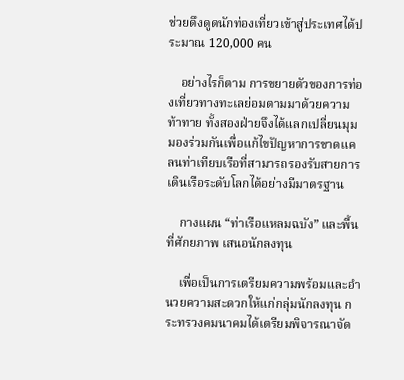ช่วยดึงดูดนักท่องเที่ยวเข้าสู่ประเทศได้ประมาณ 120,000 คน

    อย่างไรก็ตาม การขยายตัวของการท่องเที่ยวทางทะเลย่อมตามมาด้วยความท้าทาย ทั้งสองฝ่ายจึงได้แลกเปลี่ยนมุมมองร่วมกันเพื่อแก้ไขปัญหาการขาดแคลนท่าเทียบเรือที่สามารถรองรับสายการเดินเรือระดับโลกได้อย่างมีมาตรฐาน

    กางแผน “ท่าเรือแหลมฉบัง” และพื้นที่ศักยภาพ เสนอนักลงทุน

    เพื่อเป็นการเตรียมความพร้อมและอำนวยความสะดวกให้แก่กลุ่มนักลงทุน กระทรวงคมนาคมได้เตรียมพิจารณาจัด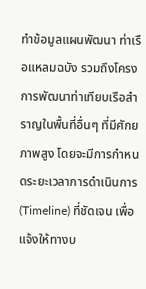ทำข้อมูลแผนพัฒนา ท่าเรือแหลมฉบัง รวมถึงโครงการพัฒนาท่าเทียบเรือสำราญในพื้นที่อื่นๆ ที่มีศักยภาพสูง โดยจะมีการกำหนดระยะเวลาการดำเนินการ (Timeline) ที่ชัดเจน เพื่อแจ้งให้ทางบ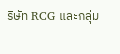ริษัท RCG และกลุ่ม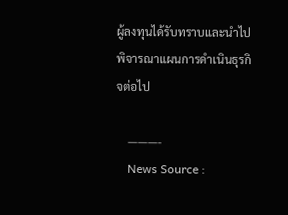ผู้ลงทุนได้รับทราบและนำไปพิจารณาแผนการดำเนินธุรกิจต่อไป

    ———-
    News Source :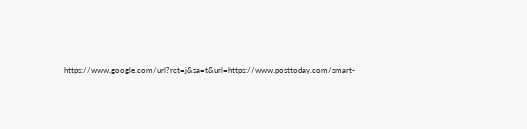https://www.google.com/url?rct=j&sa=t&url=https://www.posttoday.com/smart-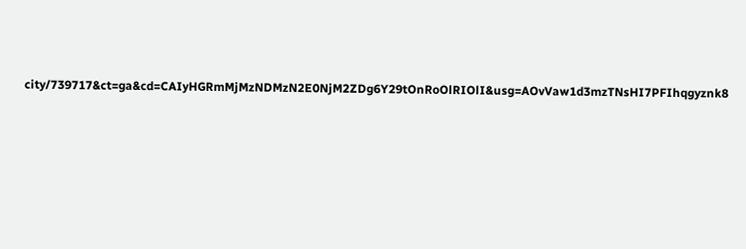city/739717&ct=ga&cd=CAIyHGRmMjMzNDMzN2E0NjM2ZDg6Y29tOnRoOlRIOlI&usg=AOvVaw1d3mzTNsHI7PFIhqgyznk8